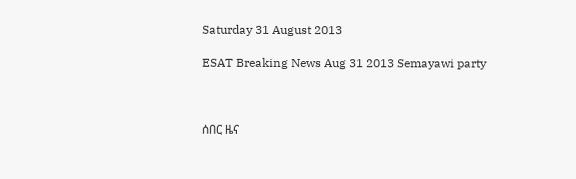Saturday 31 August 2013

ESAT Breaking News Aug 31 2013 Semayawi party



ሰበር ዜና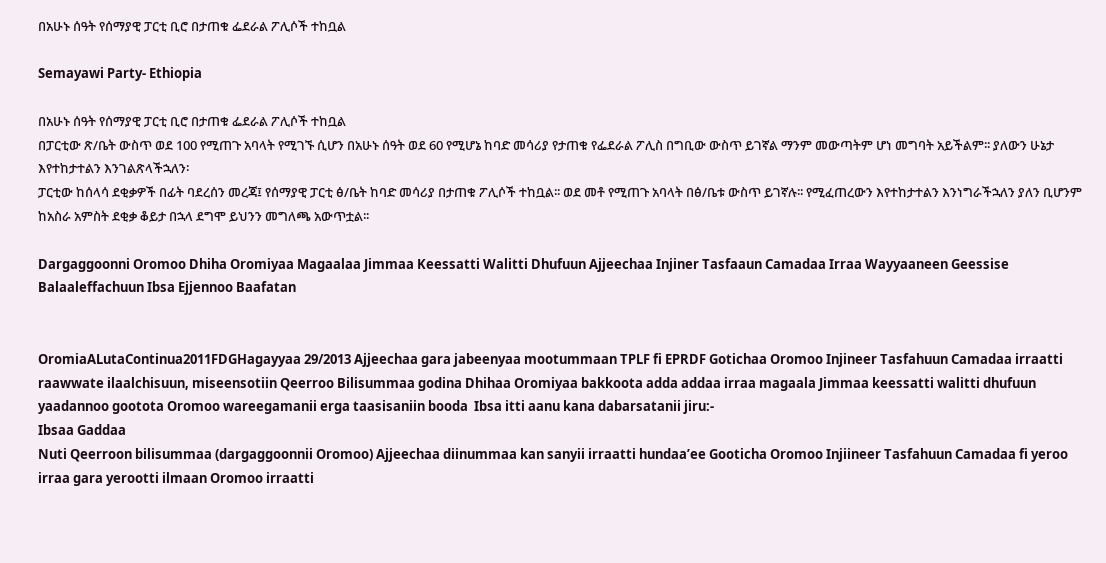በአሁኑ ሰዓት የሰማያዊ ፓርቲ ቢሮ በታጠቁ ፌደራል ፖሊሶች ተከቧል

Semayawi Party- Ethiopia

በአሁኑ ሰዓት የሰማያዊ ፓርቲ ቢሮ በታጠቁ ፌደራል ፖሊሶች ተከቧል
በፓርቲው ጽ/ቤት ውስጥ ወደ 100 የሚጠጉ አባላት የሚገኙ ሲሆን በአሁኑ ሰዓት ወደ 60 የሚሆኔ ከባድ መሳሪያ የታጠቁ የፌደራል ፖሊስ በግቢው ውስጥ ይገኛል ማንም መውጣትም ሆነ መግባት አይችልም፡፡ ያለውን ሁኔታ እየተከታተልን እንገልጽላችኋለን፡
ፓርቲው ከሰላሳ ደቂቃዎች በፊት ባደረሰን መረጃ፤ የሰማያዊ ፓርቲ ፅ/ቤት ከባድ መሳሪያ በታጠቁ ፖሊሶች ተከቧል፡፡ ወደ መቶ የሚጠጉ አባላት በፅ/ቤቱ ውስጥ ይገኛሉ፡፡ የሚፈጠረውን እየተከታተልን እንነግራችኋለን ያለን ቢሆንም ከአስራ አምስት ደቂቃ ቆይታ በኋላ ደግሞ ይህንን መግለጫ አውጥቷል፡፡

Dargaggoonni Oromoo Dhiha Oromiyaa Magaalaa Jimmaa Keessatti Walitti Dhufuun Ajjeechaa Injiner Tasfaaun Camadaa Irraa Wayyaaneen Geessise Balaaleffachuun Ibsa Ejjennoo Baafatan


OromiaALutaContinua2011FDGHagayyaa 29/2013 Ajjeechaa gara jabeenyaa mootummaan TPLF fi EPRDF Gotichaa Oromoo Injineer Tasfahuun Camadaa irraatti raawwate ilaalchisuun, miseensotiin Qeerroo Bilisummaa godina Dhihaa Oromiyaa bakkoota adda addaa irraa magaala Jimmaa keessatti walitti dhufuun yaadannoo gootota Oromoo wareegamanii erga taasisaniin booda  Ibsa itti aanu kana dabarsatanii jiru:-
Ibsaa Gaddaa
Nuti Qeerroon bilisummaa (dargaggoonnii Oromoo) Ajjeechaa diinummaa kan sanyii irraatti hundaa’ee Gooticha Oromoo Injiineer Tasfahuun Camadaa fi yeroo irraa gara yerootti ilmaan Oromoo irraatti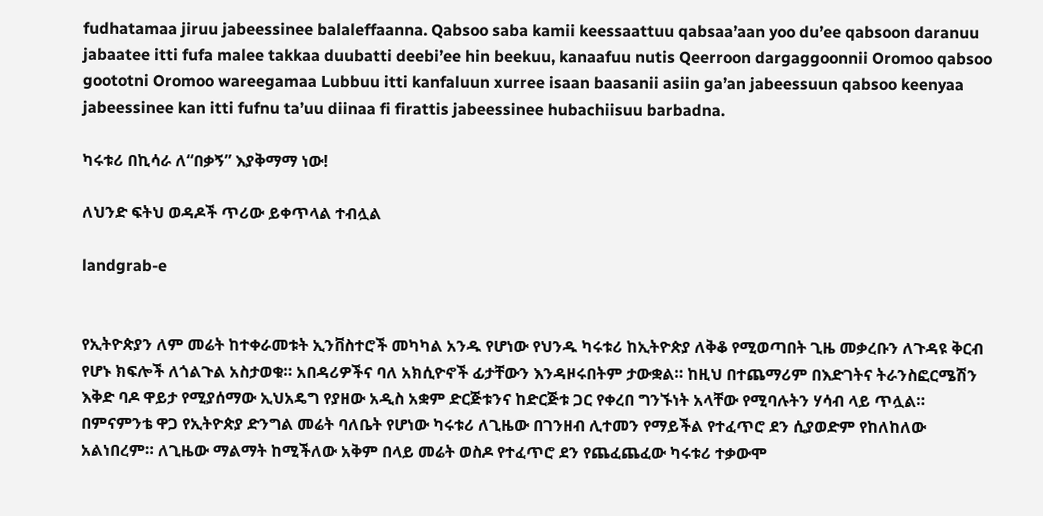fudhatamaa jiruu jabeessinee balaleffaanna. Qabsoo saba kamii keessaattuu qabsaa’aan yoo du’ee qabsoon daranuu jabaatee itti fufa malee takkaa duubatti deebi’ee hin beekuu, kanaafuu nutis Qeerroon dargaggoonnii Oromoo qabsoo goototni Oromoo wareegamaa Lubbuu itti kanfaluun xurree isaan baasanii asiin ga’an jabeessuun qabsoo keenyaa jabeessinee kan itti fufnu ta’uu diinaa fi firattis jabeessinee hubachiisuu barbadna.

ካሩቱሪ በኪሳራ ለ“በቃኝ” እያቅማማ ነው!

ለህንድ ፍትህ ወዳዶች ጥሪው ይቀጥላል ተብሏል

landgrab-e


የኢትዮጵያን ለም መሬት ከተቀራመቱት ኢንቨስተሮች መካካል አንዱ የሆነው የህንዱ ካሩቱሪ ከኢትዮጵያ ለቅቆ የሚወጣበት ጊዜ መቃረቡን ለጉዳዩ ቅርብ የሆኑ ክፍሎች ለጎልጉል አስታወቁ። አበዳሪዎችና ባለ አክሲዮኖች ፊታቸውን እንዳዞሩበትም ታውቋል። ከዚህ በተጨማሪም በእድገትና ትራንስፎርሜሽን እቅድ ባዶ ዋይታ የሚያሰማው ኢህአዴግ የያዘው አዲስ አቋም ድርጅቱንና ከድርጅቱ ጋር የቀረበ ግንኙነት አላቸው የሚባሉትን ሃሳብ ላይ ጥሏል።
በምናምንቴ ዋጋ የኢትዮጵያ ድንግል መሬት ባለቤት የሆነው ካሩቱሪ ለጊዜው በገንዘብ ሊተመን የማይችል የተፈጥሮ ደን ሲያወድም የከለከለው አልነበረም። ለጊዜው ማልማት ከሚችለው አቅም በላይ መሬት ወስዶ የተፈጥሮ ደን የጨፈጨፈው ካሩቱሪ ተቃውሞ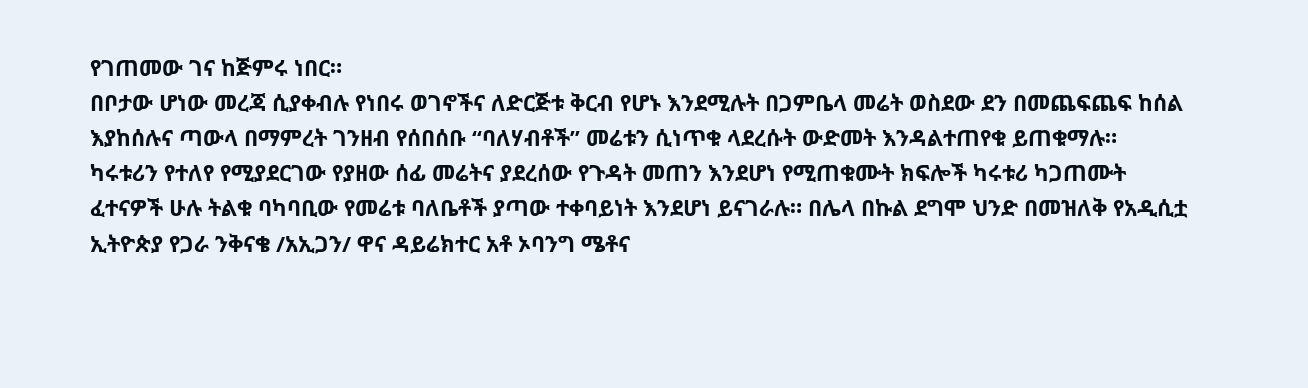የገጠመው ገና ከጅምሩ ነበር።
በቦታው ሆነው መረጃ ሲያቀብሉ የነበሩ ወገኖችና ለድርጅቱ ቅርብ የሆኑ እንደሚሉት በጋምቤላ መሬት ወስደው ደን በመጨፍጨፍ ከሰል እያከሰሉና ጣውላ በማምረት ገንዘብ የሰበሰቡ “ባለሃብቶች” መሬቱን ሲነጥቁ ላደረሱት ውድመት እንዳልተጠየቁ ይጠቁማሉ። ካሩቱሪን የተለየ የሚያደርገው የያዘው ሰፊ መሬትና ያደረሰው የጉዳት መጠን እንደሆነ የሚጠቁሙት ክፍሎች ካሩቱሪ ካጋጠሙት ፈተናዎች ሁሉ ትልቁ ባካባቢው የመሬቱ ባለቤቶች ያጣው ተቀባይነት እንደሆነ ይናገራሉ። በሌላ በኩል ደግሞ ህንድ በመዝለቅ የአዲሲቷ ኢትዮጵያ የጋራ ንቅናቄ /አኢጋን/ ዋና ዳይሬክተር አቶ ኦባንግ ሜቶና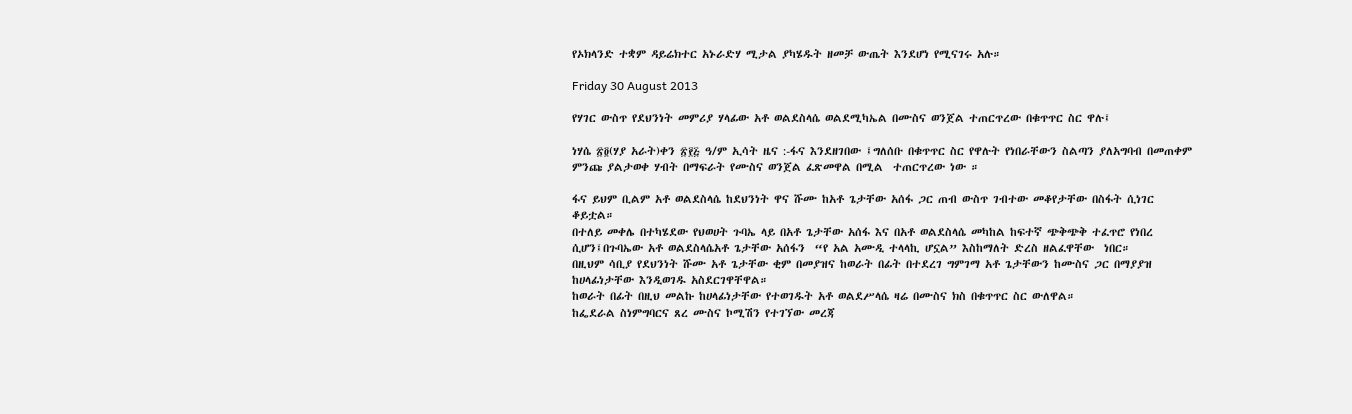የኦክላንድ ተቋም ዳይሬክተር አኑራድሃ ሚታል ያካሄዱት ዘመቻ ውጤት እንደሆነ የሚናገሩ አሉ።

Friday 30 August 2013

የሃገር ውስጥ የደህንነት መምሪያ ሃላፊው አቶ ወልደስላሴ ወልደሚካኤል በሙስና ወንጀል ተጠርጥረው በቁጥጥር ስር ዋሉ፤

ነሃሴ ፳፬(ሃያ አራት)ቀን ፳፻፭ ዓ/ም ኢሳት ዜና :-ፋና እንደዘገበው ፤ግለሰቡ በቁጥጥር ስር የዋሉት የነበራቸውን ስልጣን ያለአግባብ በመጠቀም ምንጩ ያልታወቀ ሃብት በማፍራት የሙስና ወንጀል ፈጽመዋል በሚል  ተጠርጥረው ነው ።

ፋና ይህም ቢልም አቶ ወልደስላሴ ከደህንነት ዋና ሹሙ ከአቶ ጌታቸው አሰፋ ጋር ጠብ ውስጥ ገብተው መቆየታቸው በስፋት ሲነገር ቆይቷል።
በተለይ መቀሌ በተካሄደው የህወሀት ጉባኤ ላይ በአቶ ጌታቸው አሰፋ እና በአቶ ወልደስላሴ መካከል ከፍተኛ ጭቅጭቅ ተፈጥሮ የነበረ ሲሆን፤በጉባኤው አቶ ወልደስላሴአቶ ጌታቸው አሰፋን  “የ አል አሙዲ ተላላኪ ሆኗል” እስከማለት ድረስ ዘልፈዋቸው  ነበር።
በዚህም ሳቢያ የደህንነት ሹሙ አቶ ጌታቸው ቂም በመያዝና ከወራት በፊት በተደረገ ግምገማ አቶ ጌታቸውን ከሙስና ጋር በማያያዝ ከሀላፊነታቸው እንዲወገዱ አስደርገዋቸዋል።
ከወራት በፊት በዚህ መልኩ ከሀላፊነታቸው የተወገዱት አቶ ወልደሥላሴ ዛሬ በሙስና ክስ በቁጥጥር ስር ውለዋል።
ከፌደራል ስነምግባርና ጸረ ሙስና ኮሚሽን የተገኘው መረጃ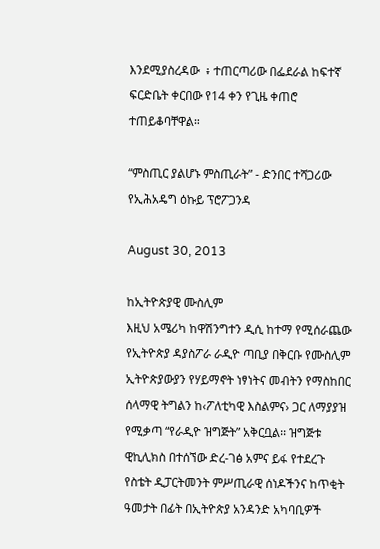እንደሚያስረዳው  ፥ ተጠርጣሪው በፌደራል ከፍተኛ ፍርድቤት ቀርበው የ14 ቀን የጊዜ ቀጠሮ ተጠይቆባቸዋል።

“ምስጢር ያልሆኑ ምስጢራት” ‑ ድንበር ተሻጋሪው የኢሕአዴግ ዕኩይ ፕሮፖጋንዳ

August 30, 2013

ከኢትዮጵያዊ ሙስሊም
እዚህ አሜሪካ ከዋሽንግተን ዲሲ ከተማ የሚሰራጨው የኢትዮጵያ ዳያስፖራ ራዲዮ ጣቢያ በቅርቡ የሙስሊም ኢትዮጵያውያን የሃይማኖት ነፃነትና መብትን የማስከበር ሰላማዊ ትግልን ከ‹ፖለቲካዊ እስልምና› ጋር ለማያያዝ የሚቃጣ “የራዲዮ ዝግጅት” አቅርቧል፡፡ ዝግጅቱ ዊኪሊክስ በተሰኘው ድረ‑ገፅ አምና ይፋ የተደረጉ የስቴት ዲፓርትመንት ምሥጢራዊ ሰነዶችንና ከጥቂት ዓመታት በፊት በኢትዮጵያ አንዳንድ አካባቢዎች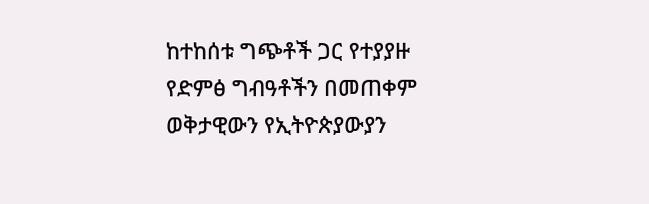ከተከሰቱ ግጭቶች ጋር የተያያዙ የድምፅ ግብዓቶችን በመጠቀም ወቅታዊውን የኢትዮጵያውያን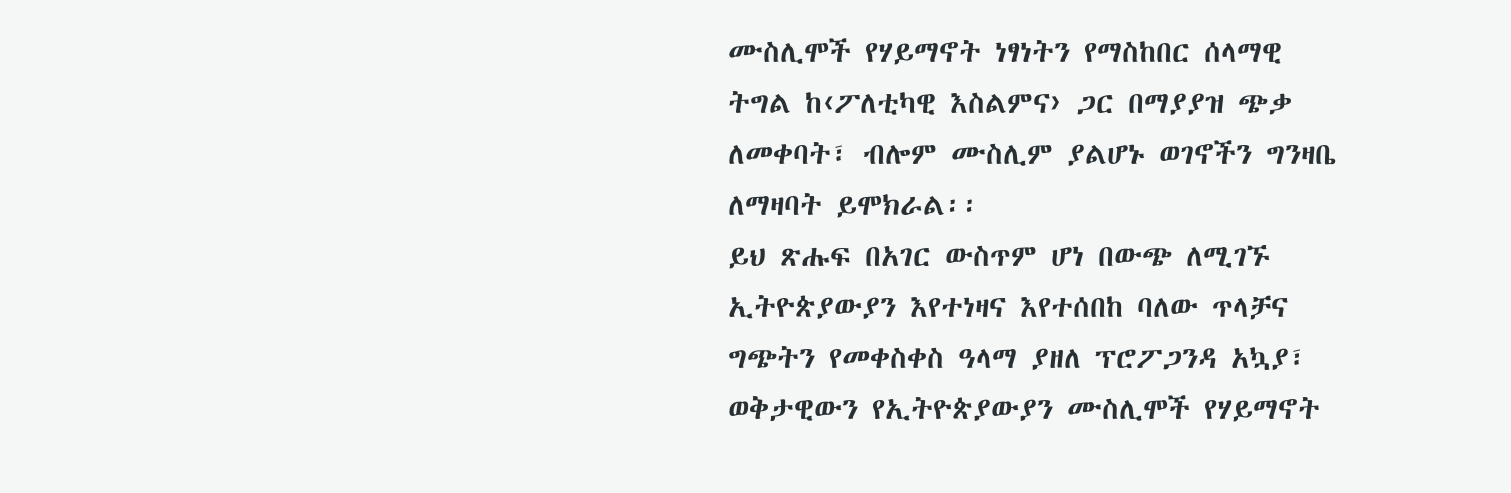ሙስሊሞች የሃይማኖት ነፃነትን የማስከበር ሰላማዊ ትግል ከ‹ፖለቲካዊ እስልምና› ጋር በማያያዝ ጭቃ ለመቀባት፣ ብሎም ሙስሊም ያልሆኑ ወገኖችን ግንዛቤ ለማዛባት ይሞክራል፡፡
ይህ ጽሑፍ በአገር ውስጥም ሆነ በውጭ ለሚገኙ ኢትዮጵያውያን እየተነዛና እየተሰበከ ባለው ጥላቻና ግጭትን የመቀስቀስ ዓላማ ያዘለ ፕሮፖጋንዳ አኳያ፣ ወቅታዊውን የኢትዮጵያውያን ሙስሊሞች የሃይማኖት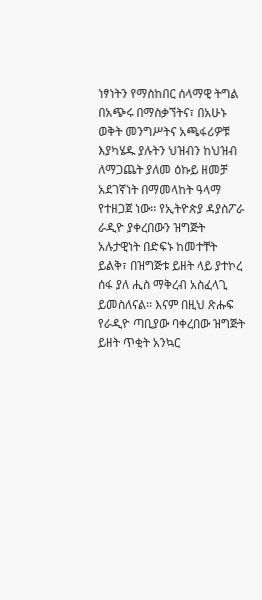ነፃነትን የማስከበር ሰላማዊ ትግል በአጭሩ በማስቃኘትና፣ በአሁኑ ወቅት መንግሥትና አጫፋሪዎቹ እያካሄዱ ያሉትን ህዝብን ከህዝብ ለማጋጨት ያለመ ዕኩይ ዘመቻ አደገኛነት በማመላከት ዓላማ የተዘጋጀ ነው፡፡ የኢትዮጵያ ዳያስፖራ ራዲዮ ያቀረበውን ዝግጅት አሉታዊነት በድፍኑ ከመተቸት ይልቅ፣ በዝግጅቱ ይዘት ላይ ያተኮረ ሰፋ ያለ ሒስ ማቅረብ አስፈላጊ ይመስለናል፡፡ እናም በዚህ ጽሑፍ የራዲዮ ጣቢያው ባቀረበው ዝግጅት ይዘት ጥቂት አንኳር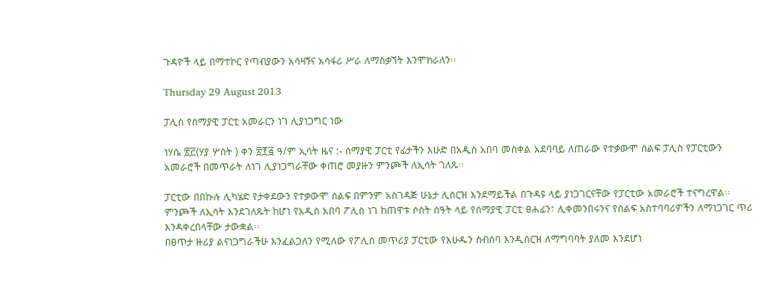ጉዳዮች ላይ በማተኮር የጣብያውን አሳዛኝና አሳፋሪ ሥራ ለማስቃኘት እንሞክራለን፡፡

Thursday 29 August 2013

ፓሊስ የሰማያዊ ፓርቲ አመራርን ነገ ሊያነጋግር ነው

ነሃሴ ፳፫(ሃያ ሦስት ) ቀን ፳፻፭ ዓ/ም ኢሳት ዜና :- ሰማያዊ ፓርቲ የፊታችን እሁድ በአዲስ አበባ መስቀል አደባባይ ለጠራው የተቃውሞ ሰልፍ ፓሊስ የፓርቲውን አመራሮች በመጥራት ለነገ ሊያነጋግራቸው ቀጠሮ መያዙን ምንጮች ለኢሳት ገለጹ፡፡

ፓርቲው በበኩሉ ሊካሄድ የታቀደውን የተቃውሞ ሰልፍ በምንም አስገዳጅ ሁኔታ ሊሰርዝ እንደማይችል በጉዳዩ ላይ ያነጋገርናቸው የፓርቲው አመራሮች ተናግረዋል፡፡
ምንጮች ለኢሳት እንደገለጹት ከሆነ የአዲስ አበባ ፖሊስ ነገ ከጠዋቱ ሶስት ሰዓት ላይ የሰማያዊ ፓርቲ ፀሐፊን፣ ሊቀመንበሩንና የሰልፍ አስተባባሪዎችን ለማነጋገር ጥሪ እንዳቀረበላቸው ታውቋል፡፡
በፀጥታ ዙሪያ ልናነጋግራችሁ እንፈልጋለን የሚለው የፖሊስ መጥሪያ ፓርቲው የእሁዱን ስብሰባ እንዲሰርዝ ለማግባባት ያለመ እንደሆነ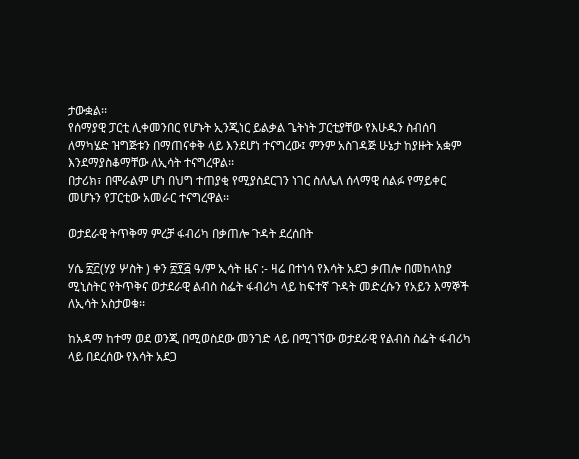ታውቋል፡፡
የሰማያዊ ፓርቲ ሊቀመንበር የሆኑት ኢንጂነር ይልቃል ጌትነት ፓርቲያቸው የእሁዱን ስብሰባ ለማካሄድ ዝግጅቱን በማጠናቀቅ ላይ እንደሆነ ተናግረው፤ ምንም አስገዳጅ ሁኔታ ከያዙት አቋም እንደማያስቆማቸው ለኢሳት ተናግረዋል፡፡
በታሪክ፣ በሞራልም ሆነ በህግ ተጠያቂ የሚያስደርገን ነገር ስለሌለ ሰላማዊ ሰልፉ የማይቀር መሆኑን የፓርቲው አመራር ተናግረዋል፡፡

ወታደራዊ ትጥቅማ ምረቻ ፋብሪካ በቃጠሎ ጉዳት ደረሰበት

ሃሴ ፳፫(ሃያ ሦስት ) ቀን ፳፻፭ ዓ/ም ኢሳት ዜና :- ዛሬ በተነሳ የእሳት አደጋ ቃጠሎ በመከላከያ ሚኒስትር የትጥቅና ወታደራዊ ልብስ ስፌት ፋብሪካ ላይ ከፍተኛ ጉዳት መድረሱን የአይን እማኞች ለኢሳት አስታወቁ፡፡

ከአዳማ ከተማ ወደ ወንጂ በሚወስደው መንገድ ላይ በሚገኘው ወታደራዊ የልብስ ስፌት ፋብሪካ ላይ በደረሰው የእሳት አደጋ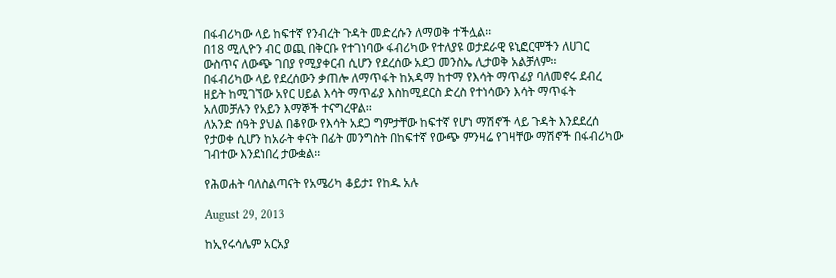በፋብሪካው ላይ ከፍተኛ የንብረት ጉዳት መድረሱን ለማወቅ ተችሏል፡፡
በ18 ሚሊዮን ብር ወጪ በቅርቡ የተገነባው ፋብሪካው የተለያዩ ወታደራዊ ዩኒፎርሞችን ለሀገር ውስጥና ለውጭ ገበያ የሚያቀርብ ሲሆን የደረሰው አደጋ መንስኤ ሊታወቅ አልቻለም፡፡
በፋብሪካው ላይ የደረሰውን ቃጠሎ ለማጥፋት ከአዳማ ከተማ የእሳት ማጥፊያ ባለመኖሩ ደብረ ዘይት ከሚገኘው አየር ሀይል እሳት ማጥፊያ እስከሚደርስ ድረስ የተነሳውን እሳት ማጥፋት አለመቻሉን የአይን እማኞች ተናግረዋል፡፡
ለአንድ ሰዓት ያህል በቆየው የእሳት አደጋ ግምታቸው ከፍተኛ የሆነ ማሽኖች ላይ ጉዳት እንደደረሰ የታወቀ ሲሆን ከአራት ቀናት በፊት መንግስት በከፍተኛ የውጭ ምንዛሬ የገዛቸው ማሽኖች በፋብሪካው ገብተው እንደነበረ ታውቋል፡፡

የሕወሐት ባለስልጣናት የአሜሪካ ቆይታ፤ የከዱ አሉ

August 29, 2013

ከኢየሩሳሌም አርአያ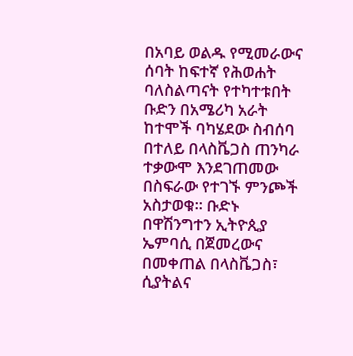በአባይ ወልዱ የሚመራውና ሰባት ከፍተኛ የሕወሐት ባለስልጣናት የተካተቱበት ቡድን በአሜሪካ አራት ከተሞች ባካሄደው ስብሰባ በተለይ በላስቬጋስ ጠንካራ ተቃውሞ እንደገጠመው በስፍራው የተገኙ ምንጮች አስታወቁ። ቡድኑ በዋሽንግተን ኢትዮጲያ ኤምባሲ በጀመረውና በመቀጠል በላስቬጋስ፣ ሲያትልና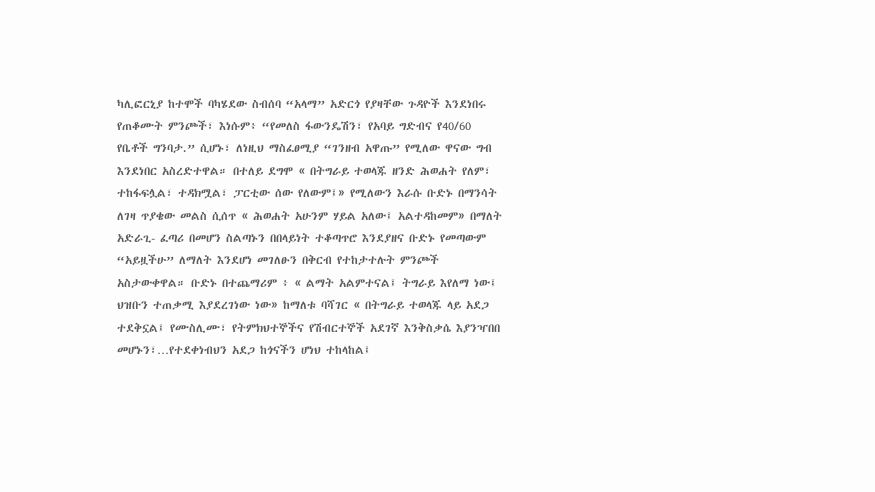ካሊፎርኒያ ከተሞች ባካሄደው ስብሰባ “አላማ” አድርጎ የያዛቸው ጉዳዮች እንደነበሩ የጠቆሙት ምንጮች፣ እነሱም፥ “የመለስ ፋውንዴሽን፣ የአባይ ግድብና የ40/60 የቤቶች ግንባታ.” ሲሆኑ፣ ለነዚህ ማስፈፀሚያ “ገንዘብ አዋጡ” የሚለው ዋናው ግብ እንደነበር አስረድተዋል። በተለይ ደግሞ « በትግራይ ተወላጁ ዘንድ ሕወሐት የለም፣ ተከፋፍሏል፣ ተዳክሟል፣ ፓርቲው ሰው የለውም፤» የሚለውን እራሱ ቡድኑ በማንሳት ለገዛ ጥያቄው መልስ ሲሰጥ « ሕወሐት አሁንም ሃይል አለው፤ አልተዳከመም» በማለት አድራጊ- ፈጣሪ በመሆን ስልጣኑን በበላይነት ተቆጣጥሮ እንደያዘና ቡድኑ የመጣውም “አይዟችሁ” ለማለት እንደሆነ መገለፁን በቅርብ የተከታተሉት ምንጮች አስታውቀዋል። ቡድኑ በተጨማሪም ፥ « ልማት አልምተናል፤ ትግራይ እየለማ ነው፤ ህዝቡን ተጠቃሚ እያደረገነው ነው» ከማለቱ ባሻገር « በትግራይ ተወላጁ ላይ አደጋ ተደቅኗል፤ የሙስሊሙ፣ የትምክህተኞችና የሽብርተኞች አደገኛ እንቅስቃሴ እያንዣበበ መሆኑን፣…የተደቀነብህን አደጋ ከጎናችን ሆነህ ተከላከል፤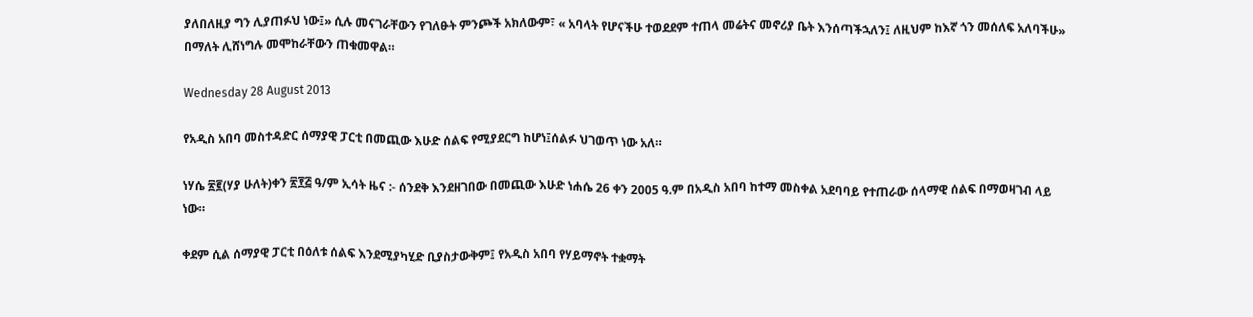ያለበለዚያ ግን ሊያጠፉህ ነው፤» ሲሉ መናገራቸውን የገለፁት ምንጮች አክለውም፣ « አባላት የሆናችሁ ተወደደም ተጠላ መሬትና መኖሪያ ቤት እንሰጣችኋለን፤ ለዚህም ከእኛ ጎን መሰለፍ አለባችሁ» በማለት ሊሸነግሉ መሞከራቸውን ጠቁመዋል።

Wednesday 28 August 2013

የአዲስ አበባ መስተዳድር ሰማያዊ ፓርቲ በመጪው እሁድ ሰልፍ የሚያደርግ ከሆነ፤ሰልፉ ህገወጥ ነው አለ።

ነሃሴ ፳፪(ሃያ ሁለት)ቀን ፳፻፭ ዓ/ም ኢሳት ዜና :- ሰንደቅ እንደዘገበው በመጪው እሁድ ነሐሴ 26 ቀን 2005 ዓ.ም በአዲስ አበባ ከተማ መስቀል አደባባይ የተጠራው ሰላማዊ ሰልፍ በማወዛገብ ላይ ነው።

ቀደም ሲል ሰማያዊ ፓርቲ በዕለቱ ሰልፍ እንደሚያካሂድ ቢያስታውቅም፤ የአዲስ አበባ የሃይማኖት ተቋማት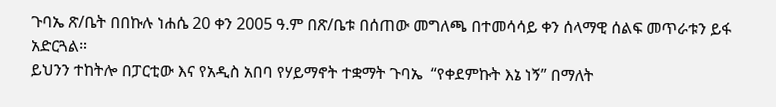ጉባኤ ጽ/ቤት በበኩሉ ነሐሴ 20 ቀን 2005 ዓ.ም በጽ/ቤቱ በሰጠው መግለጫ በተመሳሳይ ቀን ሰላማዊ ሰልፍ መጥራቱን ይፋ አድርጓል።
ይህንን ተከትሎ በፓርቲው እና የአዲስ አበባ የሃይማኖት ተቋማት ጉባኤ  “የቀደምኩት እኔ ነኝ” በማለት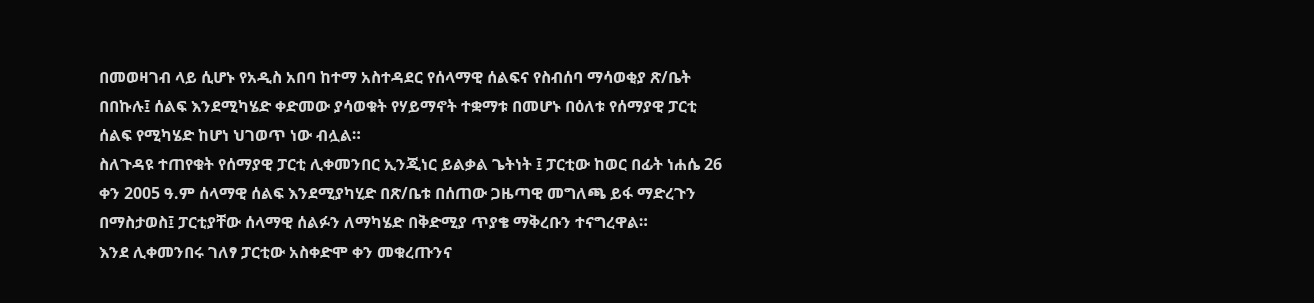በመወዛገብ ላይ ሲሆኑ የአዲስ አበባ ከተማ አስተዳደር የሰላማዊ ሰልፍና የስብሰባ ማሳወቂያ ጽ/ቤት በበኩሉ፤ ሰልፍ እንደሚካሄድ ቀድመው ያሳወቁት የሃይማኖት ተቋማቱ በመሆኑ በዕለቱ የሰማያዊ ፓርቲ ሰልፍ የሚካሄድ ከሆነ ህገወጥ ነው ብሏል።
ስለጉዳዩ ተጠየቁት የሰማያዊ ፓርቲ ሊቀመንበር ኢንጂነር ይልቃል ጌትነት ፤ ፓርቲው ከወር በፊት ነሐሴ 26 ቀን 2005 ዓ.ም ሰላማዊ ሰልፍ እንደሚያካሂድ በጽ/ቤቱ በሰጠው ጋዜጣዊ መግለጫ ይፋ ማድረጉን በማስታወስ፤ ፓርቲያቸው ሰላማዊ ሰልፉን ለማካሄድ በቅድሚያ ጥያቄ ማቅረቡን ተናግረዋል።
እንደ ሊቀመንበሩ ገለፃ ፓርቲው አስቀድሞ ቀን መቁረጡንና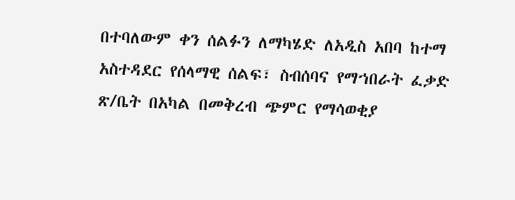በተባለውም ቀን ሰልፉን ለማካሄድ ለአዲስ አበባ ከተማ አስተዳደር የሰላማዊ ሰልፍ፣ ስብሰባና የማኀበራት ፈቃድ ጽ/ቤት በአካል በመቅረብ ጭምር የማሳወቂያ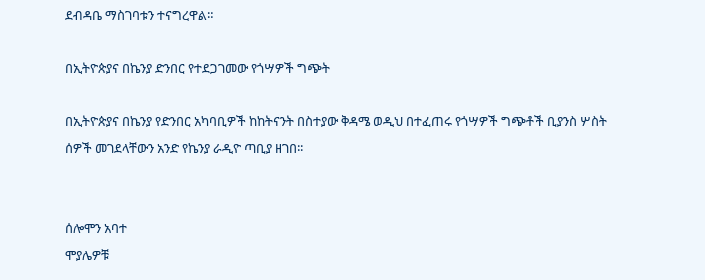ደብዳቤ ማስገባቱን ተናግረዋል።

በኢትዮጵያና በኬንያ ድንበር የተደጋገመው የጎሣዎች ግጭት

በኢትዮጵያና በኬንያ የድንበር አካባቢዎች ከከትናንት በስተያው ቅዳሜ ወዲህ በተፈጠሩ የጎሣዎች ግጭቶች ቢያንስ ሦስት ሰዎች መገደላቸውን አንድ የኬንያ ራዲዮ ጣቢያ ዘገበ፡፡


ሰሎሞን አባተ
ሞያሌዎቹ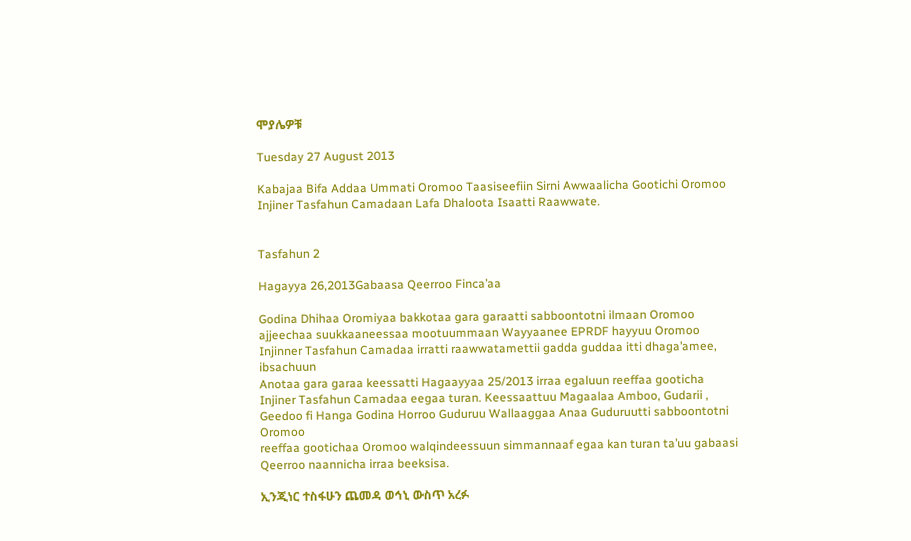ሞያሌዎቹ

Tuesday 27 August 2013

Kabajaa Bifa Addaa Ummati Oromoo Taasiseefiin Sirni Awwaalicha Gootichi Oromoo Injiner Tasfahun Camadaan Lafa Dhaloota Isaatti Raawwate.


Tasfahun 2

Hagayya 26,2013Gabaasa Qeerroo Finca’aa

Godina Dhihaa Oromiyaa bakkotaa gara garaatti sabboontotni ilmaan Oromoo ajjeechaa suukkaaneessaa mootuummaan Wayyaanee EPRDF hayyuu Oromoo Injinner Tasfahun Camadaa irratti raawwatamettii gadda guddaa itti dhaga’amee, ibsachuun
Anotaa gara garaa keessatti Hagaayyaa 25/2013 irraa egaluun reeffaa gooticha Injiner Tasfahun Camadaa eegaa turan. Keessaattuu Magaalaa Amboo, Gudarii , Geedoo fi Hanga Godina Horroo Guduruu Wallaaggaa Anaa Guduruutti sabboontotni Oromoo
reeffaa gootichaa Oromoo walqindeessuun simmannaaf egaa kan turan ta’uu gabaasi Qeerroo naannicha irraa beeksisa.

ኢንጂነር ተስፋሁን ጨመዳ ወኅኒ ውስጥ አረፉ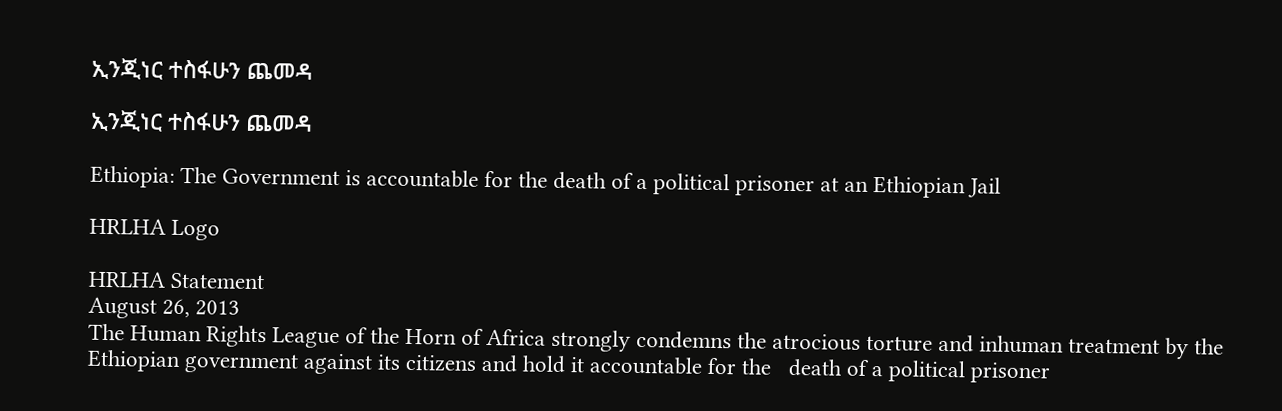ኢንጂነር ተስፋሁን ጨመዳ

ኢንጂነር ተስፋሁን ጨመዳ

Ethiopia: The Government is accountable for the death of a political prisoner at an Ethiopian Jail

HRLHA Logo

HRLHA Statement
August 26, 2013
The Human Rights League of the Horn of Africa strongly condemns the atrocious torture and inhuman treatment by the Ethiopian government against its citizens and hold it accountable for the   death of a political prisoner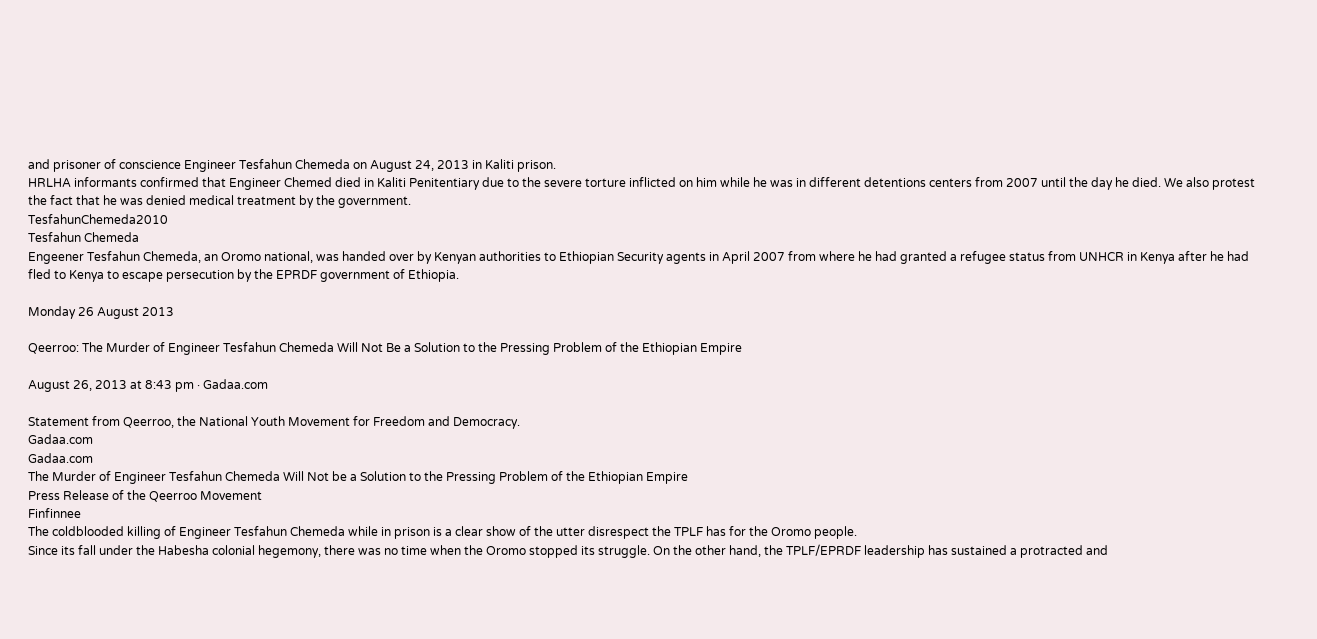and prisoner of conscience Engineer Tesfahun Chemeda on August 24, 2013 in Kaliti prison.
HRLHA informants confirmed that Engineer Chemed died in Kaliti Penitentiary due to the severe torture inflicted on him while he was in different detentions centers from 2007 until the day he died. We also protest the fact that he was denied medical treatment by the government.
TesfahunChemeda2010
Tesfahun Chemeda
Engeener Tesfahun Chemeda, an Oromo national, was handed over by Kenyan authorities to Ethiopian Security agents in April 2007 from where he had granted a refugee status from UNHCR in Kenya after he had fled to Kenya to escape persecution by the EPRDF government of Ethiopia.

Monday 26 August 2013

Qeerroo: The Murder of Engineer Tesfahun Chemeda Will Not Be a Solution to the Pressing Problem of the Ethiopian Empire

August 26, 2013 at 8:43 pm · Gadaa.com

Statement from Qeerroo, the National Youth Movement for Freedom and Democracy.
Gadaa.com
Gadaa.com
The Murder of Engineer Tesfahun Chemeda Will Not be a Solution to the Pressing Problem of the Ethiopian Empire
Press Release of the Qeerroo Movement
Finfinnee
The coldblooded killing of Engineer Tesfahun Chemeda while in prison is a clear show of the utter disrespect the TPLF has for the Oromo people.
Since its fall under the Habesha colonial hegemony, there was no time when the Oromo stopped its struggle. On the other hand, the TPLF/EPRDF leadership has sustained a protracted and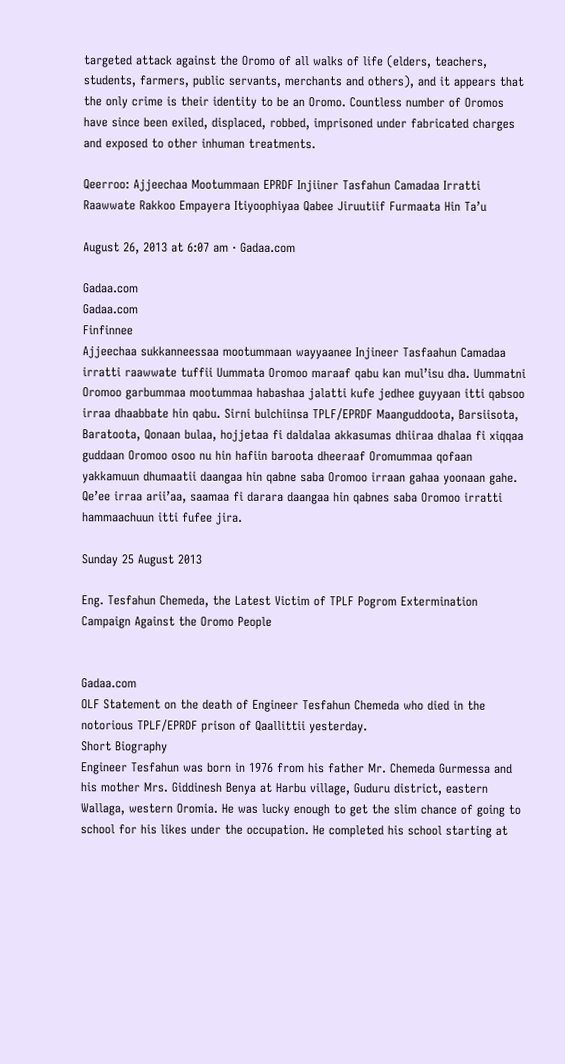targeted attack against the Oromo of all walks of life (elders, teachers, students, farmers, public servants, merchants and others), and it appears that the only crime is their identity to be an Oromo. Countless number of Oromos have since been exiled, displaced, robbed, imprisoned under fabricated charges and exposed to other inhuman treatments.

Qeerroo: Ajjeechaa Mootummaan EPRDF Injiiner Tasfahun Camadaa Irratti Raawwate Rakkoo Empayera Itiyoophiyaa Qabee Jiruutiif Furmaata Hin Ta’u

August 26, 2013 at 6:07 am · Gadaa.com

Gadaa.com
Gadaa.com
Finfinnee
Ajjeechaa sukkanneessaa mootummaan wayyaanee Injineer Tasfaahun Camadaa irratti raawwate tuffii Uummata Oromoo maraaf qabu kan mul’isu dha. Uummatni Oromoo garbummaa mootummaa habashaa jalatti kufe jedhee guyyaan itti qabsoo irraa dhaabbate hin qabu. Sirni bulchiinsa TPLF/EPRDF Maanguddoota, Barsiisota, Baratoota, Qonaan bulaa, hojjetaa fi daldalaa akkasumas dhiiraa dhalaa fi xiqqaa guddaan Oromoo osoo nu hin hafiin baroota dheeraaf Oromummaa qofaan yakkamuun dhumaatii daangaa hin qabne saba Oromoo irraan gahaa yoonaan gahe. Qe’ee irraa arii’aa, saamaa fi darara daangaa hin qabnes saba Oromoo irratti hammaachuun itti fufee jira.

Sunday 25 August 2013

Eng. Tesfahun Chemeda, the Latest Victim of TPLF Pogrom Extermination Campaign Against the Oromo People


Gadaa.com
OLF Statement on the death of Engineer Tesfahun Chemeda who died in the notorious TPLF/EPRDF prison of Qaallittii yesterday.
Short Biography
Engineer Tesfahun was born in 1976 from his father Mr. Chemeda Gurmessa and his mother Mrs. Giddinesh Benya at Harbu village, Guduru district, eastern Wallaga, western Oromia. He was lucky enough to get the slim chance of going to school for his likes under the occupation. He completed his school starting at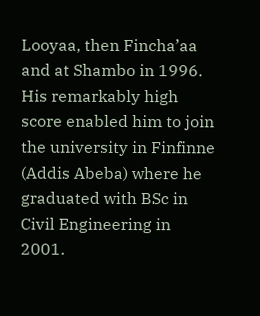Looyaa, then Fincha’aa and at Shambo in 1996. His remarkably high score enabled him to join the university in Finfinne (Addis Abeba) where he graduated with BSc in Civil Engineering in 2001.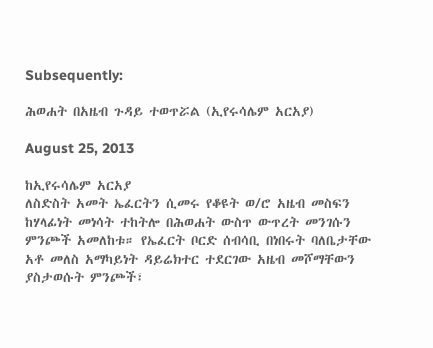Subsequently:

ሕወሐት በአዜብ ጉዳይ ተወጥሯል (ኢየሩሳሌም አርአያ)

August 25, 2013

ከኢየሩሳሌም አርአያ
ለስድስት አመት ኤፈርትን ሲመሩ የቆዩት ወ/ሮ አዜብ መስፍን ከሃላፊነት መነሳት ተከትሎ በሕወሐት ውስጥ ውጥረት መንገሱን ምንጮች አመለከቱ። የኤፈርት ቦርድ ሰብሳቢ በነበሩት ባለቤታቸው አቶ መለስ አማካይነት ዳይሬክተር ተደርገው አዜብ መሾማቸውን ያስታወሱት ምንጮች፣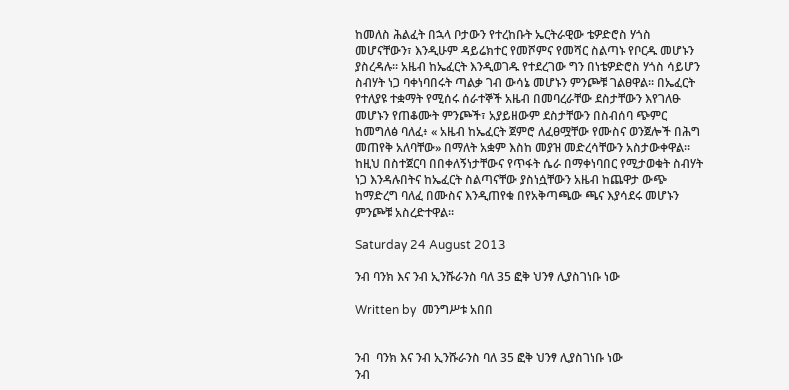ከመለስ ሕልፈት በኋላ ቦታውን የተረከቡት ኤርትራዊው ቴዎድሮስ ሃጎስ መሆናቸውን፣ እንዲሁም ዳይሬክተር የመሾምና የመሻር ስልጣኑ የቦርዱ መሆኑን ያስረዳሉ። አዜብ ከኤፈርት እንዲወገዱ የተደረገው ግን በነቴዎድሮስ ሃጎስ ሳይሆን ስብሃት ነጋ ባቀነባበሩት ጣልቃ ገብ ውሳኔ መሆኑን ምንጮቹ ገልፀዋል። በኤፈርት የተለያዩ ተቋማት የሚሰሩ ሰራተኞች አዜብ በመባረራቸው ደስታቸውን እየገለፁ መሆኑን የጠቆሙት ምንጮች፣ አያይዘውም ደስታቸውን በስብሰባ ጭምር ከመግለፅ ባለፈ፥ « አዜብ ከኤፈርት ጀምሮ ለፈፀሟቸው የሙስና ወንጀሎች በሕግ መጠየቅ አለባቸው» በማለት አቋም እስከ መያዝ መድረሳቸውን አስታውቀዋል። ከዚህ በስተጀርባ በበቀለኝነታቸውና የጥፋት ሴራ በማቀነባበር የሚታወቁት ስብሃት ነጋ እንዳሉበትና ከኤፈርት ስልጣናቸው ያስነሷቸውን አዜብ ከጨዋታ ውጭ ከማድረግ ባለፈ በሙስና እንዲጠየቁ በየአቅጣጫው ጫና እያሳደሩ መሆኑን ምንጮቹ አስረድተዋል።

Saturday 24 August 2013

ንብ ባንክ እና ንብ ኢንሹራንስ ባለ 35 ፎቅ ህንፃ ሊያስገነቡ ነው

Written by  መንግሥቱ አበበ


ንብ  ባንክ እና ንብ ኢንሹራንስ ባለ 35 ፎቅ ህንፃ ሊያስገነቡ ነው
ንብ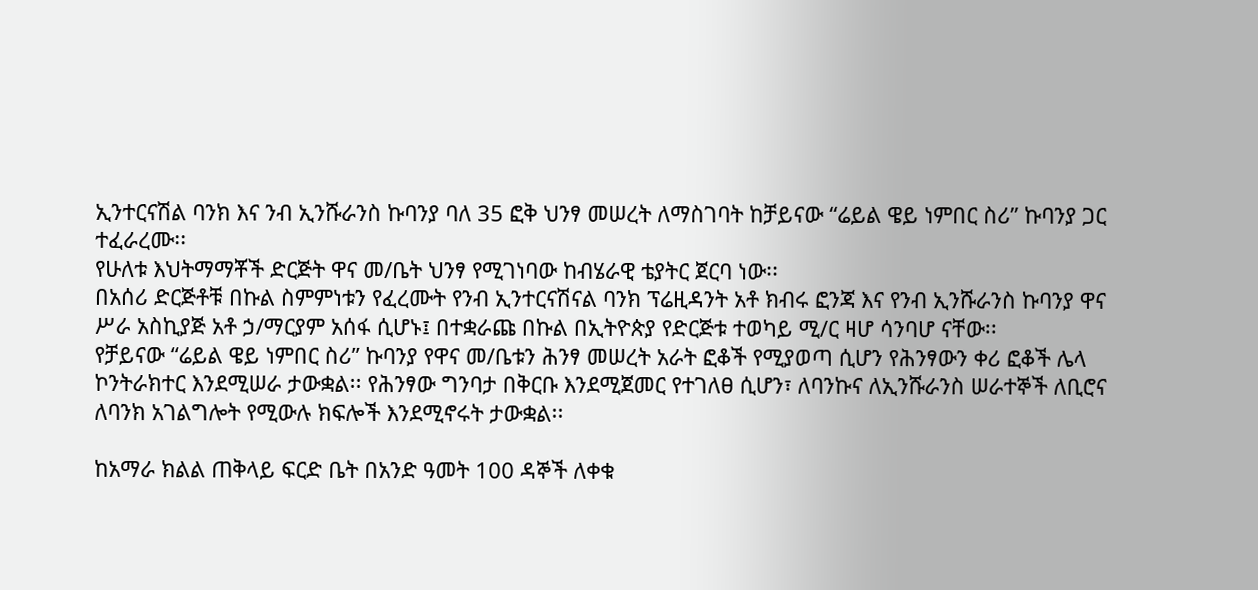ኢንተርናሽል ባንክ እና ንብ ኢንሹራንስ ኩባንያ ባለ 35 ፎቅ ህንፃ መሠረት ለማስገባት ከቻይናው “ሬይል ዌይ ነምበር ስሪ” ኩባንያ ጋር ተፈራረሙ፡፡
የሁለቱ እህትማማቾች ድርጅት ዋና መ/ቤት ህንፃ የሚገነባው ከብሄራዊ ቴያትር ጀርባ ነው፡፡
በአሰሪ ድርጅቶቹ በኩል ስምምነቱን የፈረሙት የንብ ኢንተርናሽናል ባንክ ፕሬዚዳንት አቶ ክብሩ ፎንጃ እና የንብ ኢንሹራንስ ኩባንያ ዋና ሥራ አስኪያጅ አቶ ኃ/ማርያም አሰፋ ሲሆኑ፤ በተቋራጩ በኩል በኢትዮጵያ የድርጅቱ ተወካይ ሚ/ር ዛሆ ሳንባሆ ናቸው፡፡
የቻይናው “ሬይል ዌይ ነምበር ስሪ” ኩባንያ የዋና መ/ቤቱን ሕንፃ መሠረት አራት ፎቆች የሚያወጣ ሲሆን የሕንፃውን ቀሪ ፎቆች ሌላ ኮንትራክተር እንደሚሠራ ታውቋል፡፡ የሕንፃው ግንባታ በቅርቡ እንደሚጀመር የተገለፀ ሲሆን፣ ለባንኩና ለኢንሹራንስ ሠራተኞች ለቢሮና ለባንክ አገልግሎት የሚውሉ ክፍሎች እንደሚኖሩት ታውቋል፡፡

ከአማራ ክልል ጠቅላይ ፍርድ ቤት በአንድ ዓመት 100 ዳኞች ለቀቁ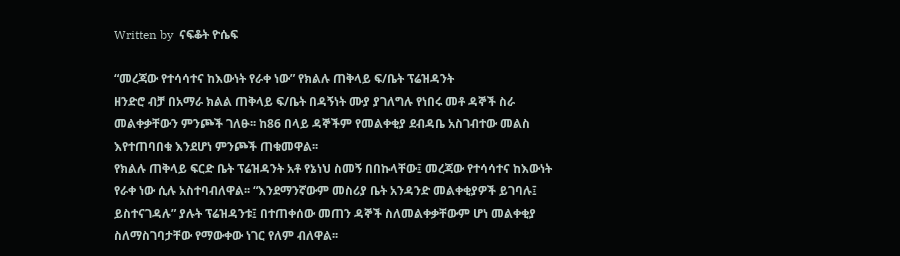Written by  ናፍቆት ዮሴፍ

“መረጃው የተሳሳተና ከእውነት የራቀ ነው” የክልሉ ጠቅላይ ፍ/ቤት ፕሬዝዳንት
ዘንድሮ ብቻ በአማራ ክልል ጠቅላይ ፍ/ቤት በዳኝነት ሙያ ያገለግሉ የነበሩ መቶ ዳኞች ስራ መልቀቃቸውን ምንጮች ገለፁ፡፡ ከ86 በላይ ዳኞችም የመልቀቂያ ደብዳቤ አስገብተው መልስ እየተጠባበቁ እንደሆነ ምንጮች ጠቁመዋል፡፡
የክልሉ ጠቅላይ ፍርድ ቤት ፕሬዝዳንት አቶ የኔነህ ስመኝ በበኩላቸው፤ መረጃው የተሳሳተና ከእውነት የራቀ ነው ሲሉ አስተባብለዋል፡፡ “እንደማንኛውም መስሪያ ቤት አንዳንድ መልቀቂያዎች ይገባሉ፤ ይስተናገዳሉ” ያሉት ፕሬዝዳንቱ፤ በተጠቀሰው መጠን ዳኞች ስለመልቀቃቸውም ሆነ መልቀቂያ ስለማስገባታቸው የማውቀው ነገር የለም ብለዋል፡፡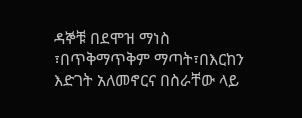ዳኞቹ በደሞዝ ማነስ ፣በጥቅማጥቅም ማጣት፣በእርከን እድገት አለመኖርና በስራቸው ላይ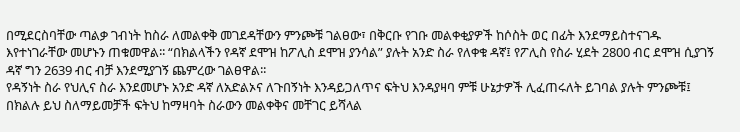በሚደርስባቸው ጣልቃ ገብነት ከስራ ለመልቀቅ መገደዳቸውን ምንጮቹ ገልፀው፣ በቅርቡ የገቡ መልቀቂያዎች ከሶስት ወር በፊት እንደማይስተናገዱ እየተነገራቸው መሆኑን ጠቁመዋል፡፡ “በክልላችን የዳኛ ደሞዝ ከፖሊስ ደሞዝ ያንሳል” ያሉት አንድ ስራ የለቀቁ ዳኛ፤ የፖሊስ የስራ ሂደት 2800 ብር ደሞዝ ሲያገኝ ዳኛ ግን 2639 ብር ብቻ እንደሚያገኝ ጨምረው ገልፀዋል፡፡
የዳኝነት ስራ የህሊና ስራ እንደመሆኑ አንድ ዳኛ ለአድልኦና ለጉበኝነት እንዳይጋለጥና ፍትህ እንዳያዛባ ምቹ ሁኔታዎች ሊፈጠሩለት ይገባል ያሉት ምንጮቹ፤ በክልሉ ይህ ስለማይመቻች ፍትህ ከማዛባት ስራውን መልቀቅና መቸገር ይሻላል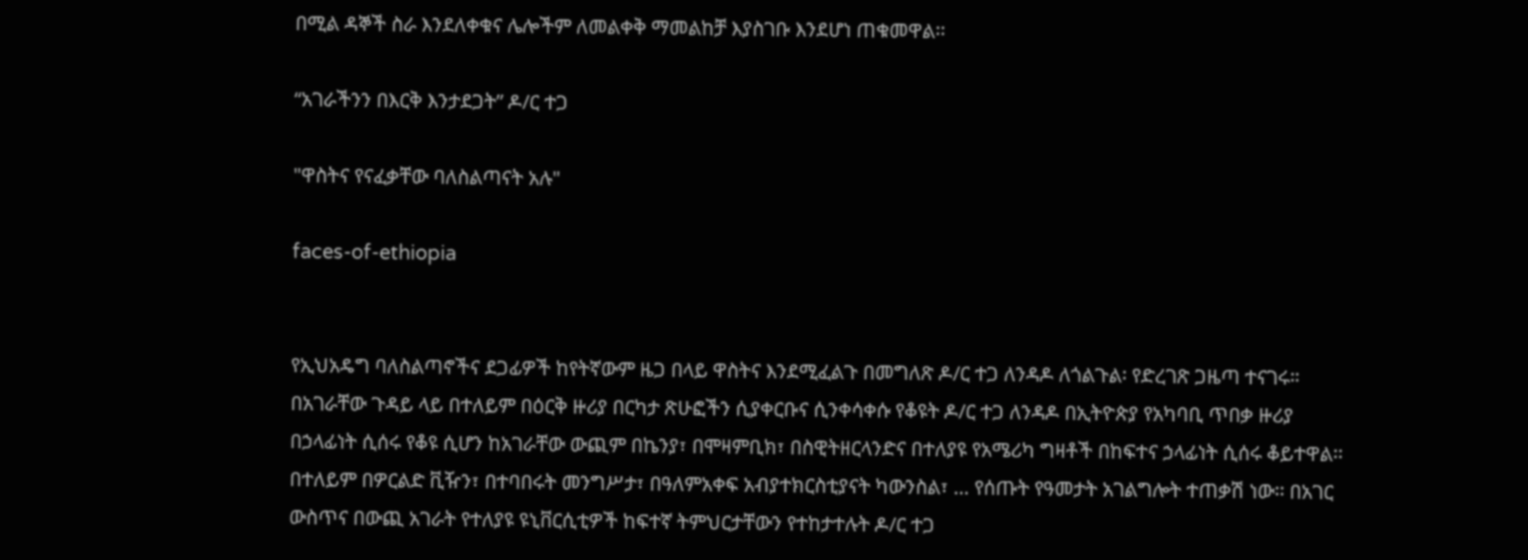በሚል ዳኞች ስራ እንደለቀቁና ሌሎችም ለመልቀቅ ማመልከቻ እያስገቡ እንደሆነ ጠቁመዋል፡፡

“አገራችንን በእርቅ እንታደጋት” ዶ/ር ተጋ

"ዋስትና የናፈቃቸው ባለስልጣናት አሉ"

faces-of-ethiopia


የኢህአዴግ ባለስልጣኖችና ደጋፊዎች ከየትኛውም ዜጋ በላይ ዋስትና እንደሚፈልጉ በመግለጽ ዶ/ር ተጋ ለንዳዶ ለጎልጉል፡ የድረገጽ ጋዜጣ ተናገሩ። በአገራቸው ጉዳይ ላይ በተለይም በዕርቅ ዙሪያ በርካታ ጽሁፎችን ሲያቀርቡና ሲንቀሳቀሱ የቆዩት ዶ/ር ተጋ ለንዳዶ በኢትዮጵያ የአካባቢ ጥበቃ ዙሪያ በኃላፊነት ሲሰሩ የቆዩ ሲሆን ከአገራቸው ውጪም በኬንያ፣ በሞዛምቢክ፣ በስዊትዘርላንድና በተለያዩ የአሜሪካ ግዛቶች በከፍተና ኃላፊነት ሲሰሩ ቆይተዋል፡፡ በተለይም በዎርልድ ቪዥን፣ በተባበሩት መንግሥታ፣ በዓለምአቀፍ አብያተክርስቲያናት ካውንስል፣ … የሰጡት የዓመታት አገልግሎት ተጠቃሽ ነው፡፡ በአገር ውስጥና በውጪ አገራት የተለያዩ ዩኒቨርሲቲዎች ከፍተኛ ትምህርታቸውን የተከታተሉት ዶ/ር ተጋ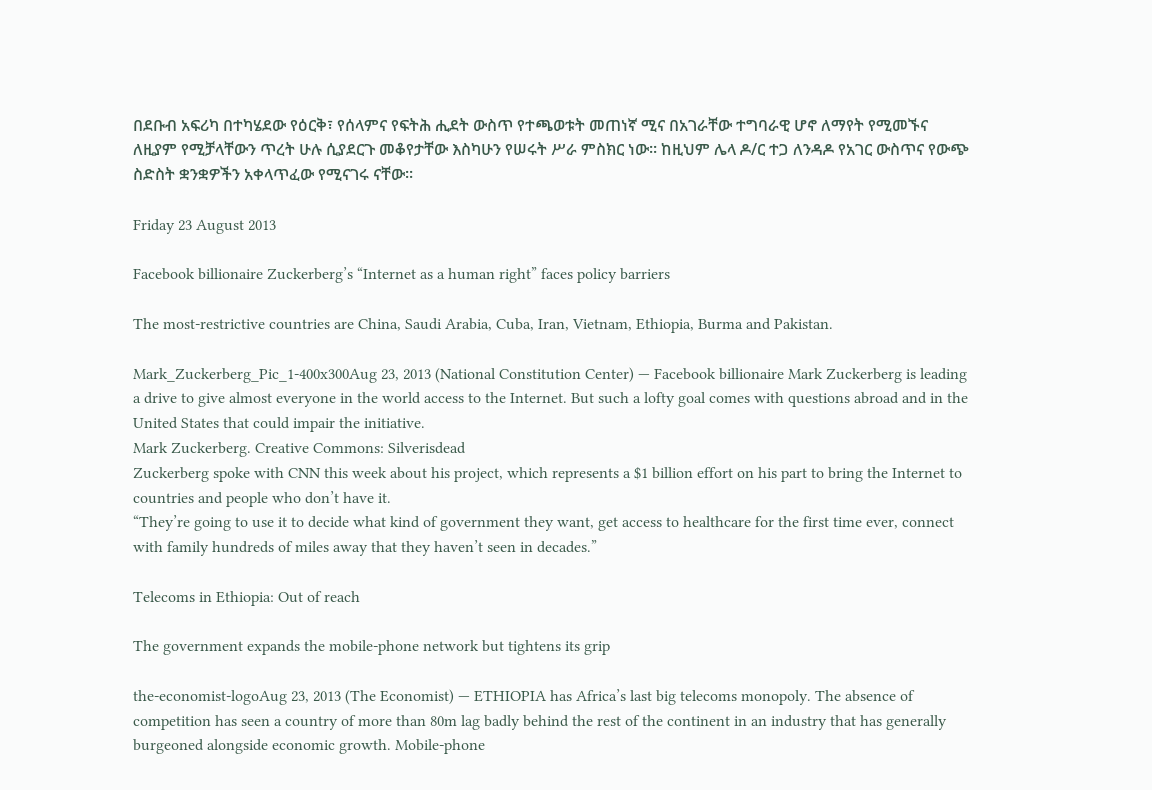በደቡብ አፍሪካ በተካሄደው የዕርቅ፣ የሰላምና የፍትሕ ሒደት ውስጥ የተጫወቱት መጠነኛ ሚና በአገራቸው ተግባራዊ ሆኖ ለማየት የሚመኙና ለዚያም የሚቻላቸውን ጥረት ሁሉ ሲያደርጉ መቆየታቸው እስካሁን የሠሩት ሥራ ምስክር ነው፡፡ ከዚህም ሌላ ዶ/ር ተጋ ለንዳዶ የአገር ውስጥና የውጭ ስድስት ቋንቋዎችን አቀላጥፈው የሚናገሩ ናቸው፡፡

Friday 23 August 2013

Facebook billionaire Zuckerberg’s “Internet as a human right” faces policy barriers

The most-restrictive countries are China, Saudi Arabia, Cuba, Iran, Vietnam, Ethiopia, Burma and Pakistan.

Mark_Zuckerberg_Pic_1-400x300Aug 23, 2013 (National Constitution Center) — Facebook billionaire Mark Zuckerberg is leading a drive to give almost everyone in the world access to the Internet. But such a lofty goal comes with questions abroad and in the United States that could impair the initiative.
Mark Zuckerberg. Creative Commons: Silverisdead
Zuckerberg spoke with CNN this week about his project, which represents a $1 billion effort on his part to bring the Internet to countries and people who don’t have it.
“They’re going to use it to decide what kind of government they want, get access to healthcare for the first time ever, connect with family hundreds of miles away that they haven’t seen in decades.”

Telecoms in Ethiopia: Out of reach

The government expands the mobile-phone network but tightens its grip

the-economist-logoAug 23, 2013 (The Economist) — ETHIOPIA has Africa’s last big telecoms monopoly. The absence of competition has seen a country of more than 80m lag badly behind the rest of the continent in an industry that has generally burgeoned alongside economic growth. Mobile-phone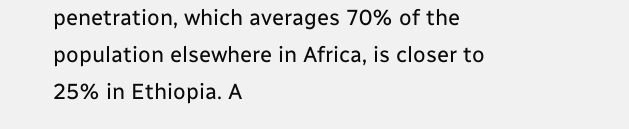penetration, which averages 70% of the population elsewhere in Africa, is closer to 25% in Ethiopia. A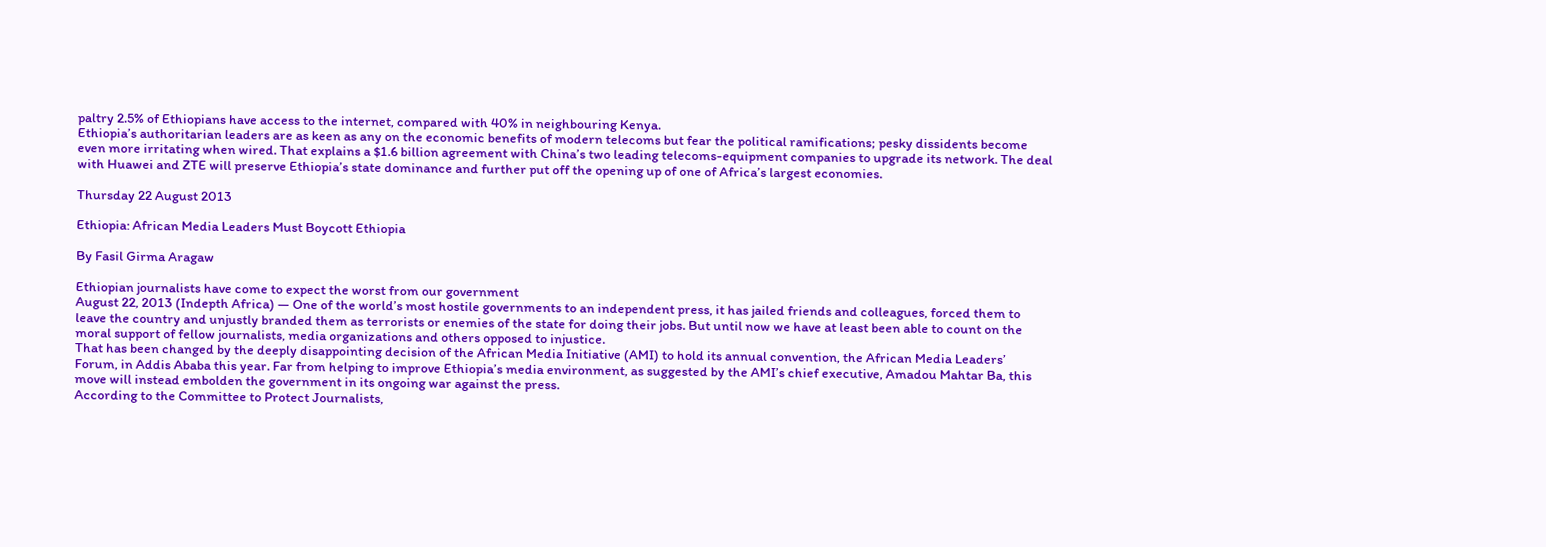paltry 2.5% of Ethiopians have access to the internet, compared with 40% in neighbouring Kenya.
Ethiopia’s authoritarian leaders are as keen as any on the economic benefits of modern telecoms but fear the political ramifications; pesky dissidents become even more irritating when wired. That explains a $1.6 billion agreement with China’s two leading telecoms-equipment companies to upgrade its network. The deal with Huawei and ZTE will preserve Ethiopia’s state dominance and further put off the opening up of one of Africa’s largest economies.

Thursday 22 August 2013

Ethiopia: African Media Leaders Must Boycott Ethiopia

By Fasil Girma Aragaw

Ethiopian journalists have come to expect the worst from our government
August 22, 2013 (Indepth Africa) — One of the world’s most hostile governments to an independent press, it has jailed friends and colleagues, forced them to leave the country and unjustly branded them as terrorists or enemies of the state for doing their jobs. But until now we have at least been able to count on the moral support of fellow journalists, media organizations and others opposed to injustice.
That has been changed by the deeply disappointing decision of the African Media Initiative (AMI) to hold its annual convention, the African Media Leaders’ Forum, in Addis Ababa this year. Far from helping to improve Ethiopia’s media environment, as suggested by the AMI’s chief executive, Amadou Mahtar Ba, this move will instead embolden the government in its ongoing war against the press.
According to the Committee to Protect Journalists,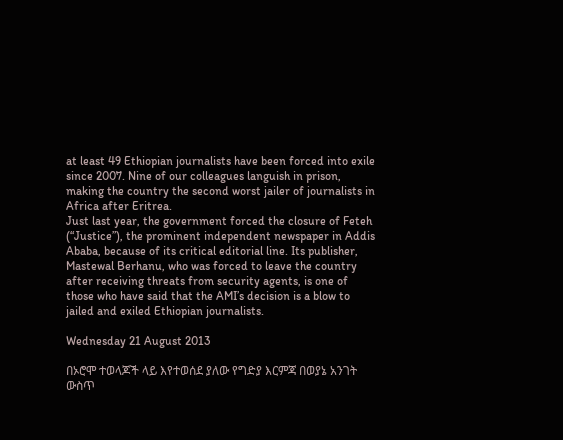at least 49 Ethiopian journalists have been forced into exile since 2007. Nine of our colleagues languish in prison, making the country the second worst jailer of journalists in Africa after Eritrea.
Just last year, the government forced the closure of Feteh (“Justice”), the prominent independent newspaper in Addis Ababa, because of its critical editorial line. Its publisher, Mastewal Berhanu, who was forced to leave the country after receiving threats from security agents, is one of those who have said that the AMI’s decision is a blow to jailed and exiled Ethiopian journalists.

Wednesday 21 August 2013

በኦሮሞ ተወላጆች ላይ እየተወሰደ ያለው የግድያ እርምጃ በወያኔ አንገት ውስጥ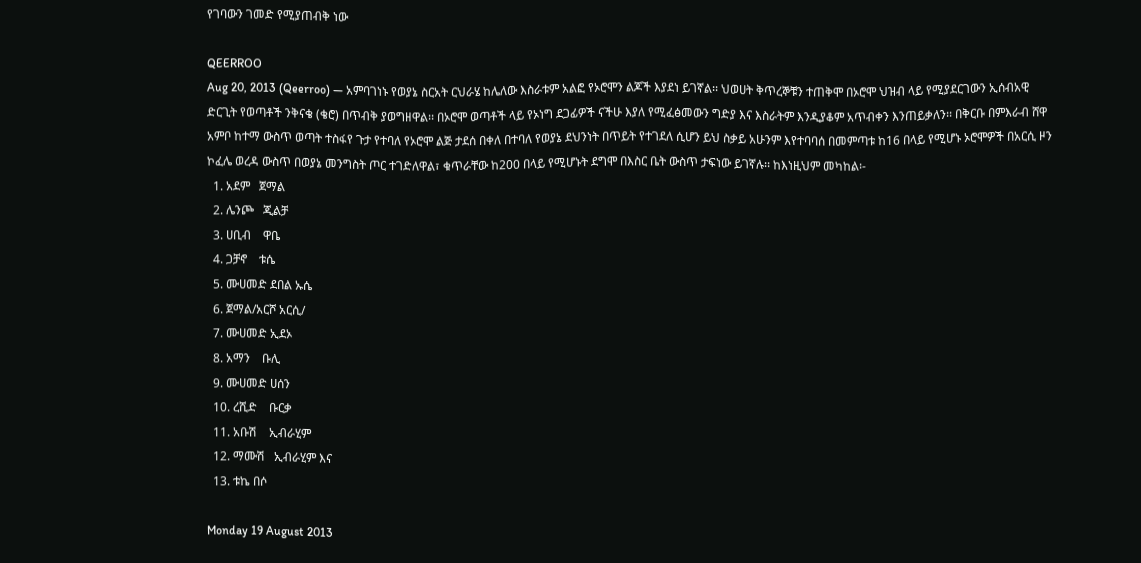የገባውን ገመድ የሚያጠብቅ ነው

QEERROO
Aug 20, 2013 (Qeerroo) — አምባገነኑ የወያኔ ስርአት ርህራሄ ከሌለው እስራቱም አልፎ የኦሮሞን ልጆች እያደነ ይገኛል፡፡ ህወሀት ቅጥረኞቹን ተጠቅሞ በኦሮሞ ህዝብ ላይ የሚያደርገውን ኢሰብአዊ ድርጊት የወጣቶች ንቅናቄ (ቄሮ) በጥብቅ ያወግዘዋል፡፡ በኦሮሞ ወጣቶች ላይ የኦነግ ደጋፊዎች ናችሁ እያለ የሚፈፅመውን ግድያ እና እስራትም እንዲያቆም አጥብቀን እንጠይቃለን፡፡ በቅርቡ በምእራብ ሸዋ አምቦ ከተማ ውስጥ ወጣት ተስፋየ ጉታ የተባለ የኦሮሞ ልጅ ታደሰ በቀለ በተባለ የወያኔ ደህንነት በጥይት የተገደለ ሲሆን ይህ ስቃይ አሁንም እየተባባሰ በመምጣቱ ከ16 በላይ የሚሆኑ ኦሮሞዎች በአርሲ ዞን ኮፈሌ ወረዳ ውስጥ በወያኔ መንግስት ጦር ተገድለዋል፣ ቁጥራቸው ከ200 በላይ የሚሆኑት ደግሞ በእስር ቤት ውስጥ ታፍነው ይገኛሉ፡፡ ከእነዚህም መካከል፡-
  1. አደም   ጀማል
  2. ሌንጮ   ጂልቻ
  3. ሀቢብ    ዋቤ
  4. ጋቻኖ    ቱሴ
  5. ሙሀመድ ደበል ኡሴ
  6. ጀማል/አርሾ አርሲ/
  7. ሙሀመድ ኢደኦ
  8. አማን    ቡሊ
  9. ሙሀመድ ሀሰን
  10. ረሺድ    ቡርቃ
  11. አቡሽ    ኢብራሂም
  12. ማሙሽ   ኢብራሂም እና
  13. ቱኬ በሶ

Monday 19 August 2013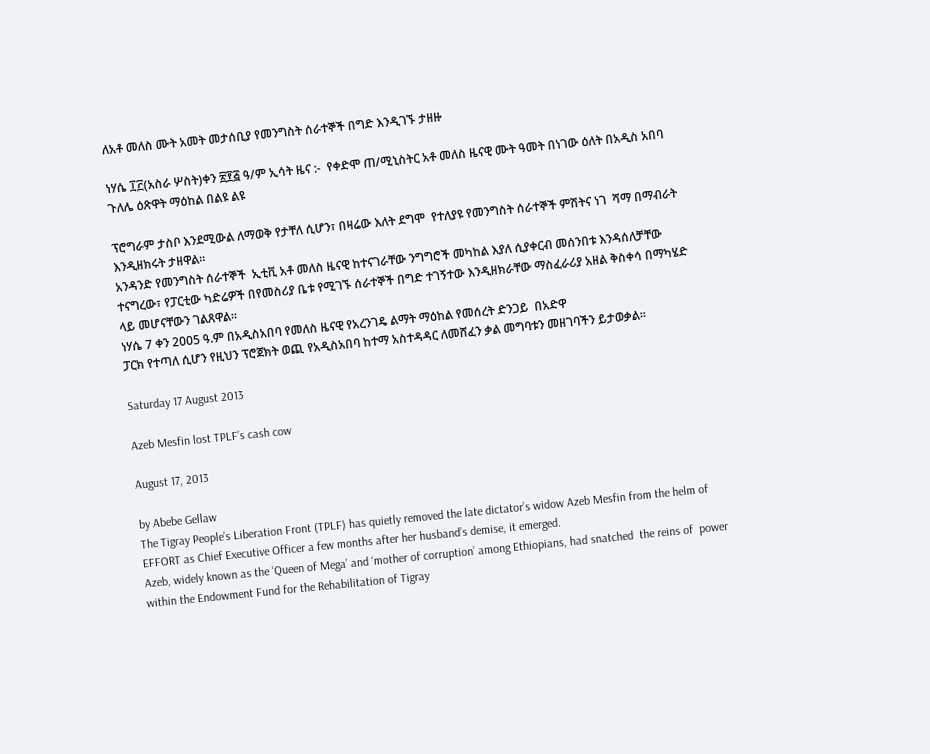ለአቶ መለስ ሙት አመት መታሰቢያ የመንግስት ሰራተኞች በግድ እንዲገኙ ታዘዙ

ነሃሴ ፲፫(አስራ ሦስት)ቀን ፳፻፭ ዓ/ም ኢሳት ዜና :-  የቀድሞ ጠ/ሚኒስትር አቶ መለስ ዜናዊ ሙት ዓመት በነገው ዕለት በአዲስ አበባ ጉለሌ ዕጽዋት ማዕከል በልዩ ልዩ

ፕሮግራም ታስቦ እንደሚውል ለማወቅ የታቸለ ሲሆን፣ በዛሬው እለት ደግሞ  የተለያዩ የመንግስት ሰራተኞች ምሽትና ነገ  ሻማ በማብራት እንዲዘክሩት ታዘዋል።
አንዳንድ የመንግስት ሰራተኞች  ኢቲቪ አቶ መለስ ዜናዊ ከተናገራቸው ንግግሮች መካከል እያለ ሲያቀርብ መሰንበቱ እንዳሰለቻቸው ተናግረው፣ የፓርቲው ካድሬዎች በየመስሪያ ቤቱ የሚገኙ ሰራተኞች በግድ ተገኝተው እንዲዘክራቸው ማስፈራሪያ አዘል ቅስቀሳ በማካሄድ ላይ መሆናቸውን ገልጸዋል።
ነሃሴ 7 ቀን 2005 ዓ.ም በአዲስአበባ የመለስ ዜናዊ የአረንገዴ ልማት ማዕከል የመሰረት ድንጋይ  በአድዋ
ፓርክ የተጣለ ሲሆን የዚህን ፕሮጀክት ወጪ የአዲስአበባ ከተማ አስተዳዳር ለመሸፈን ቃል መግባቱን መዘገባችን ይታወቃል።

Saturday 17 August 2013

Azeb Mesfin lost TPLF’s cash cow

August 17, 2013

by Abebe Gellaw
The Tigray People’s Liberation Front (TPLF) has quietly removed the late dictator’s widow Azeb Mesfin from the helm of EFFORT as Chief Executive Officer a few months after her husband’s demise, it emerged.
Azeb, widely known as the ‘Queen of Mega’ and ‘mother of corruption’ among Ethiopians, had snatched  the reins of  power within the Endowment Fund for the Rehabilitation of Tigray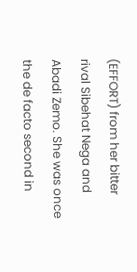(EFFORT) from her bitter rival Sibehat Nega and Abadi Zemo. She was once the de facto second in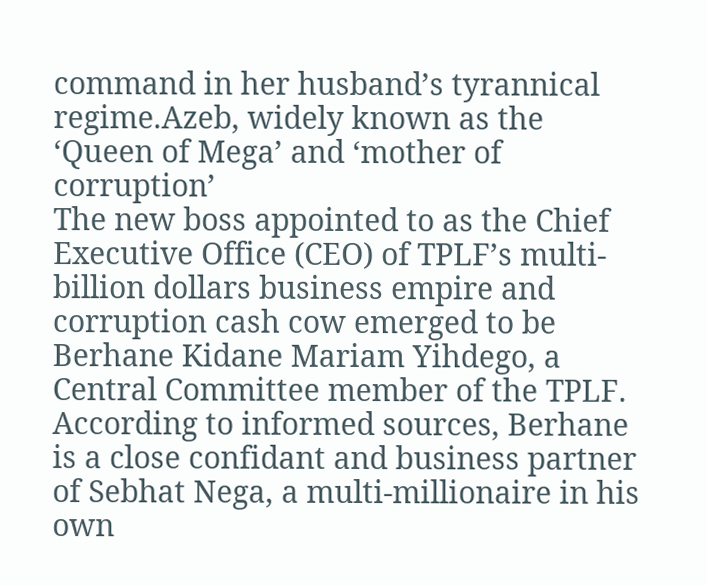command in her husband’s tyrannical regime.Azeb, widely known as the ‘Queen of Mega’ and ‘mother of corruption’
The new boss appointed to as the Chief Executive Office (CEO) of TPLF’s multi-billion dollars business empire and corruption cash cow emerged to be Berhane Kidane Mariam Yihdego, a Central Committee member of the TPLF. According to informed sources, Berhane is a close confidant and business partner of Sebhat Nega, a multi-millionaire in his own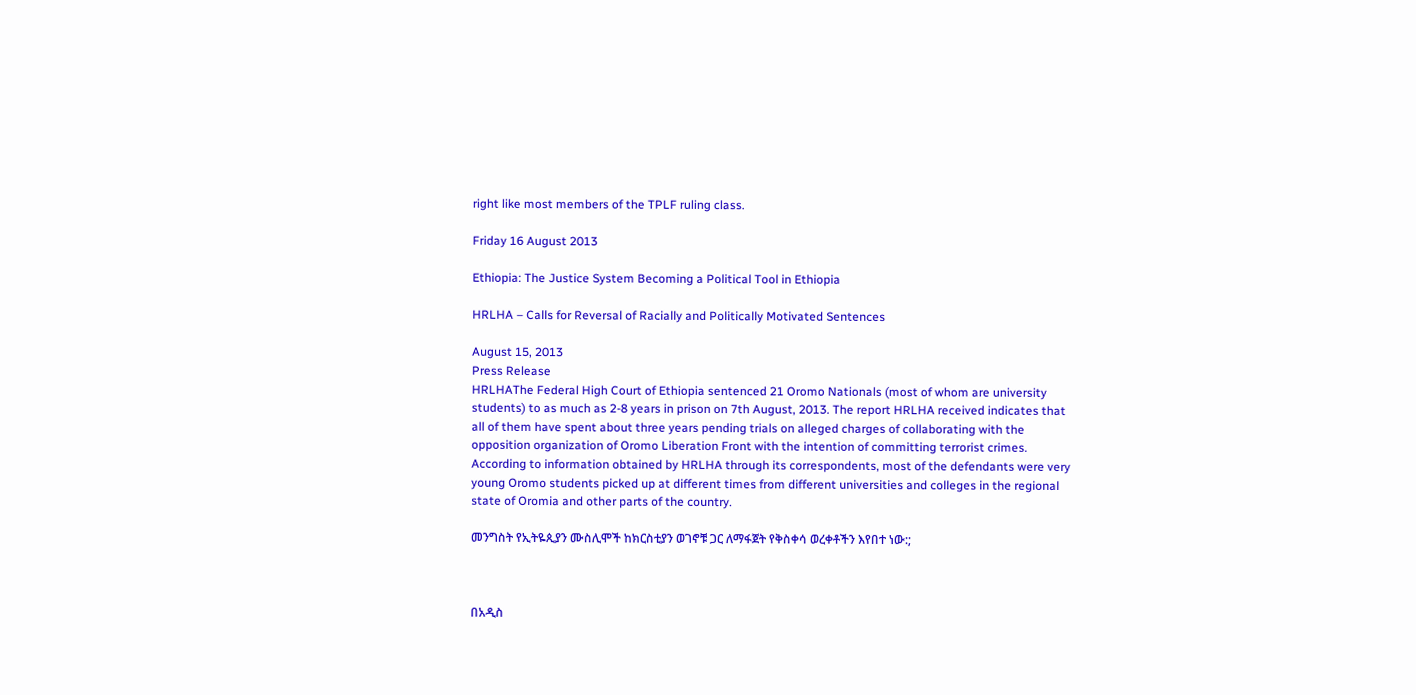right like most members of the TPLF ruling class.

Friday 16 August 2013

Ethiopia: The Justice System Becoming a Political Tool in Ethiopia

HRLHA – Calls for Reversal of Racially and Politically Motivated Sentences

August 15, 2013
Press Release
HRLHAThe Federal High Court of Ethiopia sentenced 21 Oromo Nationals (most of whom are university students) to as much as 2-8 years in prison on 7th August, 2013. The report HRLHA received indicates that all of them have spent about three years pending trials on alleged charges of collaborating with the opposition organization of Oromo Liberation Front with the intention of committing terrorist crimes. According to information obtained by HRLHA through its correspondents, most of the defendants were very young Oromo students picked up at different times from different universities and colleges in the regional state of Oromia and other parts of the country.

መንግስት የኢትዬጲያን ሙስሊሞች ከክርስቲያን ወገኖቹ ጋር ለማፋጀት የቅስቀሳ ወረቀቶችን እየበተ ነው:;



በአዲስ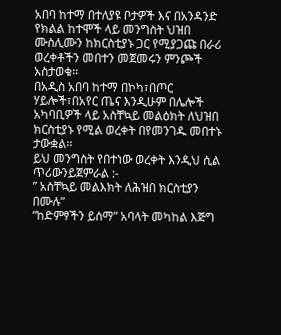አበባ ከተማ በተለያዩ ቦታዎች እና በአንዳንድ የክልል ከተሞች ላይ መንግስት ህዝበ ሙስሊሙን ከክርስቲያኑ ጋር የሚያጋጩ በራሪ ወረቀቶችን መበተን መጀመሩን ምንጮች አስታወቁ፡፡
በአዲስ አበባ ከተማ በኮካ፣በጦር ሃይሎች፣በአየር ጤና እንዲሁም በሌሎች አካባቢዎች ላይ አስቸኳይ መልዕክት ለህዝበ ክርስቲያኑ የሚል ወረቀት በየመንገዱ መበተኑ ታውቋል፡፡
ይህ መንግስት የበተነው ወረቀት እንዲህ ሲል ጥሪውንይጀምራል :-
” አስቸኳይ መልእክት ለሕዝበ ክርስቲያን በሙሉ”
“ከድምፃችን ይሰማ” አባላት መካከል እጅግ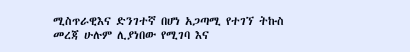ሚስጥራዊእና ድንገተኛ በሆነ አጋጣሚ የተገኘ ትኩስ መረጃ ሁሉም ሊያነበው የሚገባ እና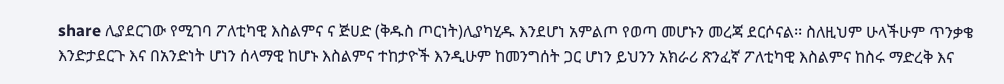share ሊያደርገው የሚገባ ፖለቲካዊ እስልምና ና ጅሀድ (ቅዱስ ጦርነት)ሊያካሂዱ እንደሆነ አምልጦ የወጣ መሆኑን መረጃ ደርሶናል፡፡ ስለዚህም ሁላችሁም ጥንቃቄ እንድታደርጉ እና በአንድነት ሆነን ሰላማዊ ከሆኑ እስልምና ተከታዮች እንዲሁም ከመንግሰት ጋር ሆነን ይህንን አክራሪ ጽንፈኛ ፖለቲካዊ እስልምና ከስሩ ማድረቅ እና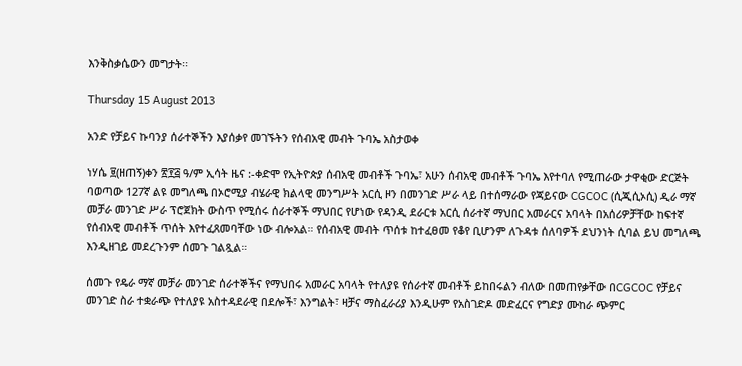እንቅስቃሴውን መግታት፡፡

Thursday 15 August 2013

አንድ የቻይና ኩባንያ ሰራተኞችን እያሰቃየ መገኙትን የሰብአዊ መብት ጉባኤ አስታወቀ

ነሃሴ ፱(ዘጠኝ)ቀን ፳፻፭ ዓ/ም ኢሳት ዜና :-ቀድሞ የኢትዮጵያ ሰብአዊ መብቶች ጉባኤ፣ አሁን ሰብአዊ መብቶች ጉባኤ እየተባለ የሚጠራው ታዋቂው ድርጅት ባወጣው 127ኛ ልዩ መግለጫ በኦሮሚያ ብሄራዊ ክልላዊ መንግሥት አርሲ ዞን በመንገድ ሥራ ላይ በተሰማራው የጃይናው CGCOC (ሲጂሲኦሲ) ዲራ ማኛ መቻራ መንገድ ሥራ ፕሮጀክት ውስጥ የሚሰሩ ሰራተኞች ማህበር የሆነው የዳንዲ ደራርቱ አርሲ ሰራተኛ ማህበር አመራርና አባላት በአሰሪዎቻቸው ከፍተኛ የሰብአዊ መብቶች ጥሰት እየተፈጸመባቸው ነው ብሎአል። የሰብአዊ መብት ጥሰቱ ከተፈፀመ የቆየ ቢሆንም ለጉዳቱ ሰለባዎች ደህንነት ሲባል ይህ መግለጫ እንዲዘገይ መደረጉንም ሰመጉ ገልጿል።

ሰመጉ የዴራ ማኛ መቻራ መንገድ ሰራተኞችና የማህበሩ አመራር አባላት የተለያዩ የሰራተኛ መብቶች ይከበሩልን ብለው በመጠየቃቸው በCGCOC የቻይና መንገድ ስራ ተቋራጭ የተለያዩ አስተዳደራዊ በደሎች፣ እንግልት፣ ዛቻና ማስፈራሪያ እንዲሁም የአስገድዶ መድፈርና የግድያ ሙከራ ጭምር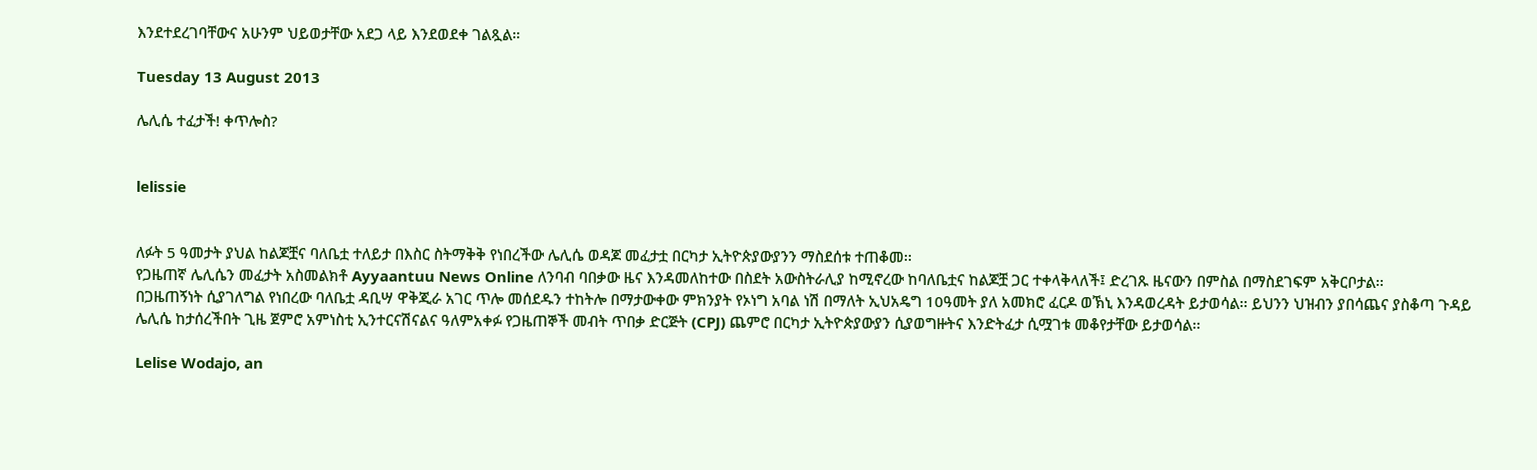እንደተደረገባቸውና አሁንም ህይወታቸው አደጋ ላይ እንደወደቀ ገልጿል።

Tuesday 13 August 2013

ሌሊሴ ተፈታች! ቀጥሎስ?


lelissie


ለፉት 5 ዓመታት ያህል ከልጆቿና ባለቤቷ ተለይታ በእስር ስትማቅቅ የነበረችው ሌሊሴ ወዳጆ መፈታቷ በርካታ ኢትዮጵያውያንን ማስደሰቱ ተጠቆመ፡፡
የጋዜጠኛ ሌሊሴን መፈታት አስመልክቶ Ayyaantuu News Online ለንባብ ባበቃው ዜና እንዳመለከተው በስደት አውስትራሊያ ከሚኖረው ከባለቤቷና ከልጆቿ ጋር ተቀላቅላለች፤ ድረገጹ ዜናውን በምስል በማስደገፍም አቅርቦታል፡፡
በጋዜጠኝነት ሲያገለግል የነበረው ባለቤቷ ዳቢሣ ዋቅጂራ አገር ጥሎ መሰደዱን ተከትሎ በማታውቀው ምክንያት የኦነግ አባል ነሽ በማለት ኢህአዴግ 10ዓመት ያለ አመክሮ ፈርዶ ወኽኒ እንዳወረዳት ይታወሳል፡፡ ይህንን ህዝብን ያበሳጨና ያስቆጣ ጉዳይ ሌሊሴ ከታሰረችበት ጊዜ ጀምሮ አምነስቲ ኢንተርናሽናልና ዓለምአቀፉ የጋዜጠኞች መብት ጥበቃ ድርጅት (CPJ) ጨምሮ በርካታ ኢትዮጵያውያን ሲያወግዙትና እንድትፈታ ሲሟገቱ መቆየታቸው ይታወሳል፡፡

Lelise Wodajo, an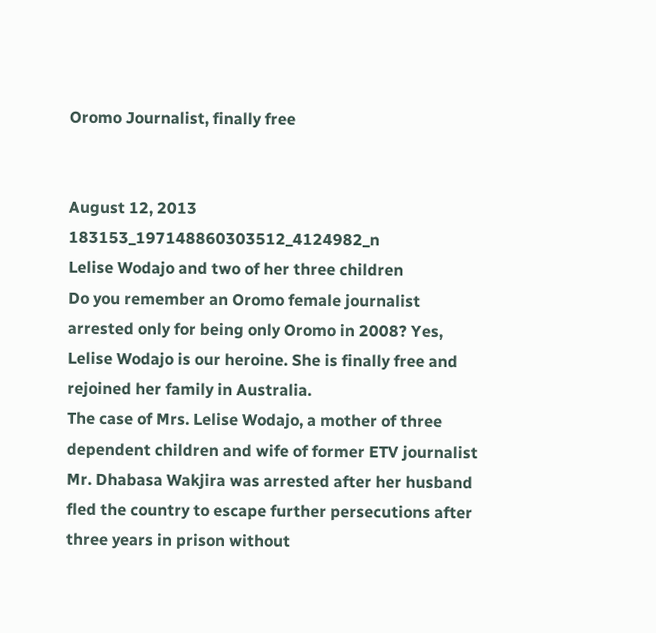Oromo Journalist, finally free


August 12, 2013
183153_197148860303512_4124982_n
Lelise Wodajo and two of her three children
Do you remember an Oromo female journalist arrested only for being only Oromo in 2008? Yes, Lelise Wodajo is our heroine. She is finally free and rejoined her family in Australia.
The case of Mrs. Lelise Wodajo, a mother of three dependent children and wife of former ETV journalist Mr. Dhabasa Wakjira was arrested after her husband fled the country to escape further persecutions after three years in prison without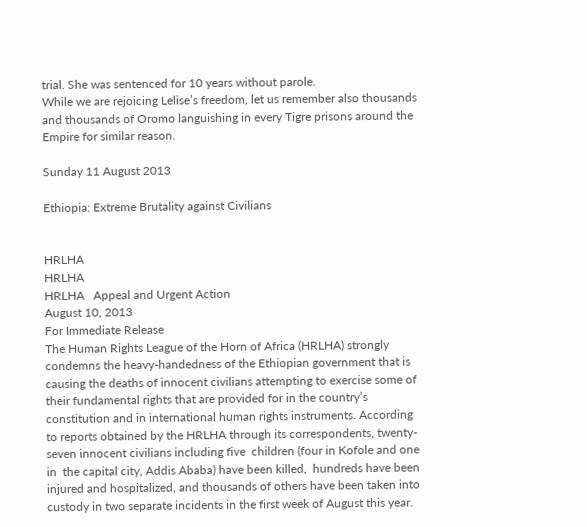trial. She was sentenced for 10 years without parole.
While we are rejoicing Lelise’s freedom, let us remember also thousands and thousands of Oromo languishing in every Tigre prisons around the Empire for similar reason.

Sunday 11 August 2013

Ethiopia: Extreme Brutality against Civilians


HRLHA
HRLHA
HRLHA   Appeal and Urgent Action
August 10, 2013
For Immediate Release
The Human Rights League of the Horn of Africa (HRLHA) strongly condemns the heavy-handedness of the Ethiopian government that is causing the deaths of innocent civilians attempting to exercise some of their fundamental rights that are provided for in the country’s constitution and in international human rights instruments. According to reports obtained by the HRLHA through its correspondents, twenty- seven innocent civilians including five  children (four in Kofole and one in  the capital city, Addis Ababa) have been killed,  hundreds have been injured and hospitalized, and thousands of others have been taken into custody in two separate incidents in the first week of August this year.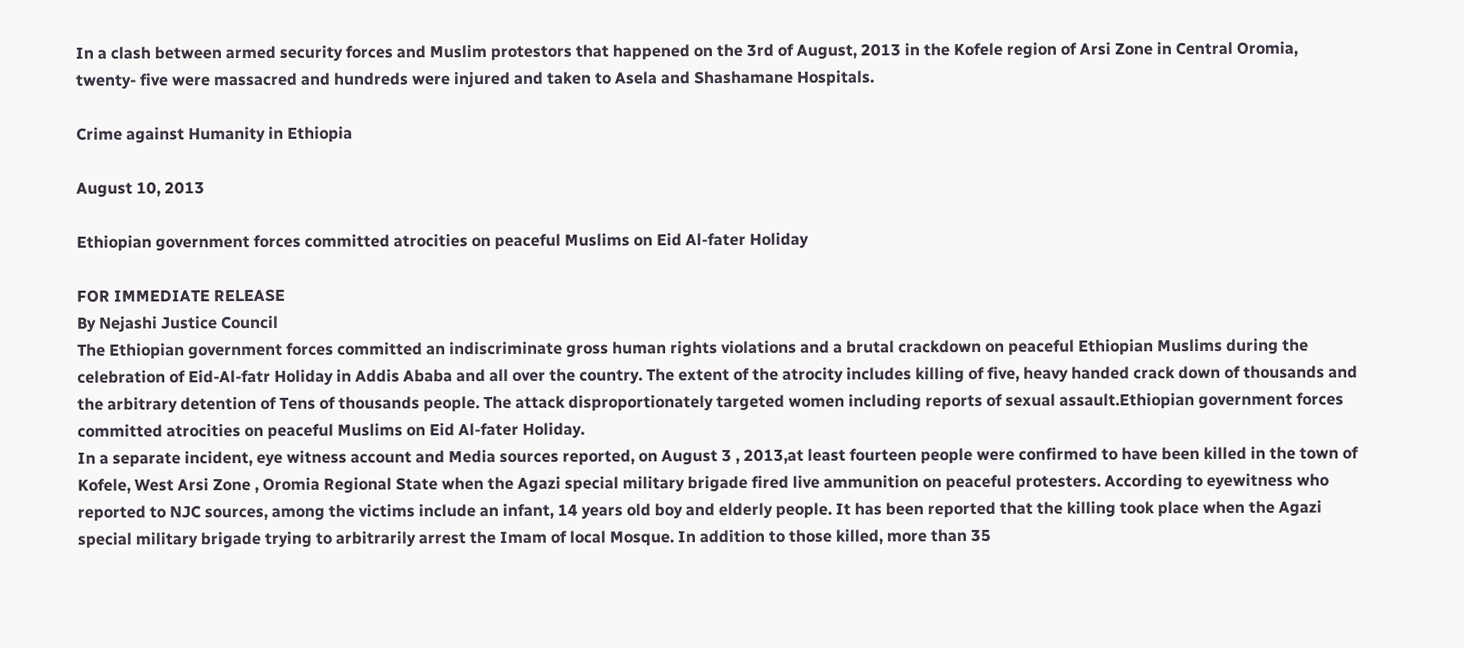In a clash between armed security forces and Muslim protestors that happened on the 3rd of August, 2013 in the Kofele region of Arsi Zone in Central Oromia, twenty- five were massacred and hundreds were injured and taken to Asela and Shashamane Hospitals.

Crime against Humanity in Ethiopia

August 10, 2013

Ethiopian government forces committed atrocities on peaceful Muslims on Eid Al-fater Holiday

FOR IMMEDIATE RELEASE
By Nejashi Justice Council
The Ethiopian government forces committed an indiscriminate gross human rights violations and a brutal crackdown on peaceful Ethiopian Muslims during the celebration of Eid-Al-fatr Holiday in Addis Ababa and all over the country. The extent of the atrocity includes killing of five, heavy handed crack down of thousands and the arbitrary detention of Tens of thousands people. The attack disproportionately targeted women including reports of sexual assault.Ethiopian government forces committed atrocities on peaceful Muslims on Eid Al-fater Holiday.
In a separate incident, eye witness account and Media sources reported, on August 3 , 2013,at least fourteen people were confirmed to have been killed in the town of Kofele, West Arsi Zone , Oromia Regional State when the Agazi special military brigade fired live ammunition on peaceful protesters. According to eyewitness who reported to NJC sources, among the victims include an infant, 14 years old boy and elderly people. It has been reported that the killing took place when the Agazi special military brigade trying to arbitrarily arrest the Imam of local Mosque. In addition to those killed, more than 35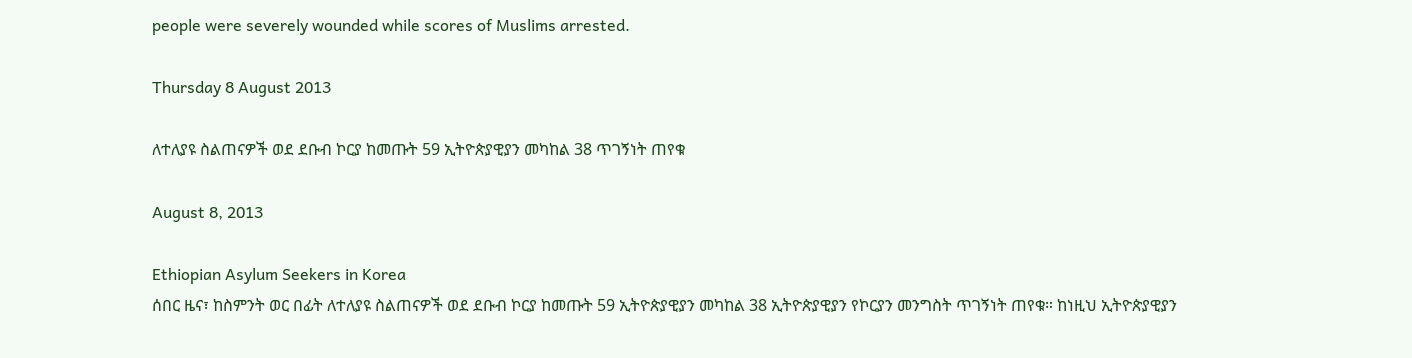people were severely wounded while scores of Muslims arrested.

Thursday 8 August 2013

ለተለያዩ ስልጠናዎች ወደ ደቡብ ኮርያ ከመጡት 59 ኢትዮጵያዊያን መካከል 38 ጥገኝነት ጠየቁ

August 8, 2013

Ethiopian Asylum Seekers in Korea
ሰበር ዜና፣ ከስምንት ወር በፊት ለተለያዩ ስልጠናዎች ወደ ደቡብ ኮርያ ከመጡት 59 ኢትዮጵያዊያን መካከል 38 ኢትዮጵያዊያን የኮርያን መንግስት ጥገኝነት ጠየቁ። ከነዚህ ኢትዮጵያዊያን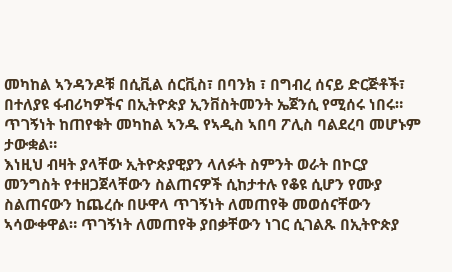መካከል ኣንዳንዶቹ በሲቪል ሰርቪስ፣ በባንክ ፣ በግብረ ሰናይ ድርጅቶች፣ በተለያዩ ፋብሪካዎችና በኢትዮጵያ ኢንቨስትመንት ኤጀንሲ የሚሰሩ ነበሩ። ጥገኝነት ከጠየቁት መካከል ኣንዱ የኣዲስ ኣበባ ፖሊስ ባልደረባ መሆኑም ታውቋል።
እነዚህ ብዛት ያላቸው ኢትዮጵያዊያን ላለፉት ስምንት ወራት በኮርያ መንግስት የተዘጋጀላቸውን ስልጠናዎች ሲከታተሉ የቆዩ ሲሆን የሙያ ስልጠናውን ከጨረሱ በሁዋላ ጥገኝነት ለመጠየቅ መወሰናቸውን ኣሳውቀዋል። ጥገኝነት ለመጠየቅ ያበቃቸውን ነገር ሲገልጹ በኢትዮጵያ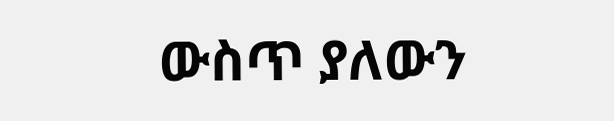ውስጥ ያለውን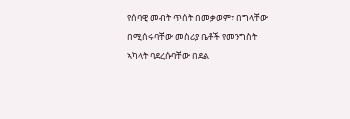የሰባዊ መብት ጥሰት በመቃወም፣ በግላቸው በሚሰሩባቸው መስሪያ ቤቶች የመንግስት ኣካላት ባደረሱባቸው በደል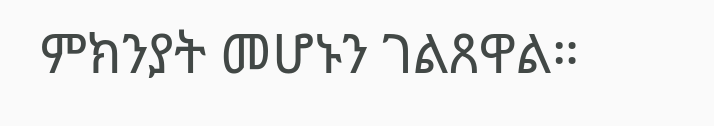ምክንያት መሆኑን ገልጸዋል።